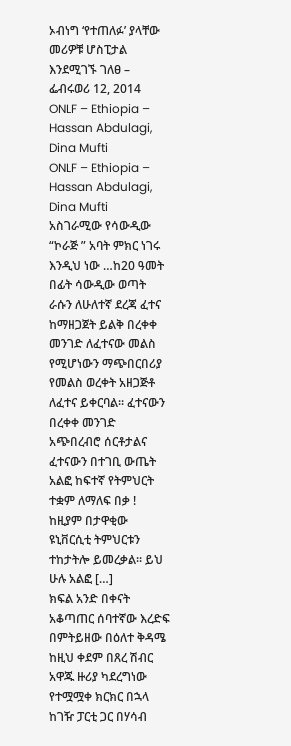ኦብነግ ‘የተጠለፉ’ ያላቸው መሪዎቹ ሆስፒታል እንደሚገኙ ገለፀ – ፌብሩወሪ 12, 2014
ONLF – Ethiopia – Hassan Abdulagi, Dina Mufti
ONLF – Ethiopia – Hassan Abdulagi, Dina Mufti
አስገራሚው የሳውዲው “ኮራጅ ” አባት ምክር ነገሩ እንዲህ ነው …ከ20 ዓመት በፊት ሳውዲው ወጣት ራሱን ለሁለተኛ ደረጃ ፈተና ከማዘጋጀት ይልቅ በረቀቀ መንገድ ለፈተናው መልስ የሚሆነውን ማጭበርበሪያ የመልስ ወረቀት አዘጋጅቶ ለፈተና ይቀርባል። ፈተናውን በረቀቀ መንገድ አጭበረብሮ ሰርቶታልና ፈተናውን በተገቢ ውጤት አልፎ ከፍተኛ የትምህርት ተቋም ለማለፍ በቃ ! ከዚያም በታዋቂው ዩኒቨርሲቲ ትምህርቱን ተከታትሎ ይመረቃል። ይህ ሁሉ አልፎ […]
ክፍል አንድ በቀናት አቆጣጠር ሰባተኛው እረድፍ በምትይዘው በዕለተ ቅዳሜ ከዚህ ቀደም በጸረ ሽብር አዋጁ ዙሪያ ካደረግነው የተሟሟቀ ክርክር በኋላ ከገዥ ፓርቲ ጋር በሃሳብ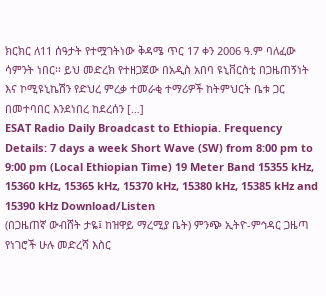ክርክር ለ11 ሰዓታት የተሟገትነው ቅዳሜ ጥር 17 ቀን 2006 ዓ.ም ባለፈው ሳምንት ነበር፡፡ ይህ መድረክ የተዘጋጀው በአዲስ አበባ ዩኒቨርስቲ በጋዜጠኝነት እና ኮሚዩኒኬሽን የድህረ ምረቃ ተመራቂ ተማሪዎች ከትምህርት ቤቱ ጋር በመተባበር እንደነበረ ከደረሰን […]
ESAT Radio Daily Broadcast to Ethiopia. Frequency Details: 7 days a week Short Wave (SW) from 8:00 pm to 9:00 pm (Local Ethiopian Time) 19 Meter Band 15355 kHz, 15360 kHz, 15365 kHz, 15370 kHz, 15380 kHz, 15385 kHz and 15390 kHz Download/Listen
(በጋዜጠኛ ውብሸት ታዬ፤ ከዝዋይ ማረሚያ ቤት) ምንጭ ኢትዮ-ምኅዳር ጋዜጣ
የነገሮች ሁሉ መድረሻ እስር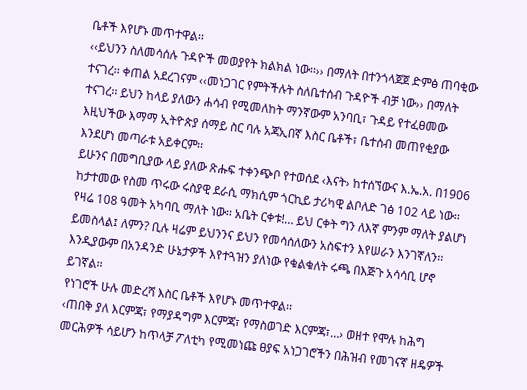ቤቶች እየሆኑ መጥተዋል፡፡
‹‹ይህንን ስለመሳሰሉ ጉዳዮች መወያየት ክልክል ነው፡፡›› በማለት በተንጎላጀጀ ድምፅ ጠባቂው ተናገረ፡፡ ቀጠል አደረገናም ‹‹መነጋገር የምትችሉት ስለቤተሰብ ጉዳዮች ብቻ ነው›› በማለት ተናገረ፡፡ ይህን ከላይ ያለውን ሐሳብ የሚመለከት ማንኛውም አንባቢ፣ ጉዳይ የተፈፀመው እዚህችው እማማ ኢትዮጵያ ሰማይ ስር ባሉ አጃኢበኛ እስር ቤቶች፣ ቤተሰብ መጠየቂያው እንደሆነ መጣራቱ አይቀርም፡፡
ይሁንና በመግቢያው ላይ ያለው ጽሑፍ ተቀንጭቦ የተወሰደ ‹እናት› ከተሰኘውና እ.ኤ.አ. በ1906 ከታተመው የስመ ጥሩው ሩስያዊ ደራሲ ማክሲም ጎርኪይ ታሪካዊ ልቦለድ ገፅ 102 ላይ ነው፡፡ የዛሬ 108 ዓመት አካባቢ ማለት ነው፡፡ አቤት ርቀቱ!… ይህ ርቀት ግን ለእኛ ምንም ማለት ያልሆነ ይመስላል፤ ለምን? ቢሉ ዛሬም ይህንንና ይህን የመሳሰለውን አስፍተን እየሠራን እንገኛለን፡፡ እንዲያውም በአንዳንድ ሁኔታዎች እየተጓዝን ያለነው የቁልቁለት ሩጫ በእጅጉ አሳሳቢ ሆኖ ይገኛል፡፡
የነገሮች ሁሉ መድረሻ እስር ቤቶች እየሆኑ መጥተዋል፡፡
‹ጠበቅ ያለ እርምጃ፣ የማያዳግም እርምጃ፣ የማስወገድ እርምጃ፣…› ወዘተ የሞሉ ከሕግ መርሕዎች ሳይሆን ከጥላቻ ፖለቲካ የሚመነጩ ፀያፍ አነጋገሮችን በሕዝብ የመገናኛ ዘዴዎች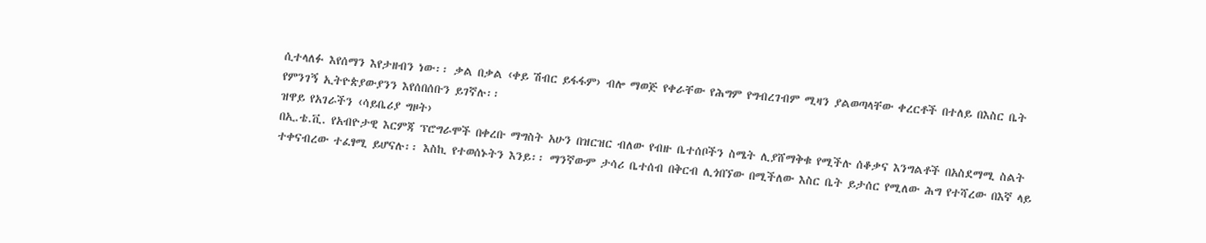ሲተላለፉ እየሰማን እየታዘብን ነው፡፡ ቃል በቃል ‹ቀይ ሽብር ይፋፋም› ብሎ ማወጅ የቀራቸው የሕግም የግብረገብም ሚዛን ያልወጣላቸው ቀረርቶች በተለይ በእስር ቤት የምንገኝ ኢትዮጵያውያንን እየሰበሰቡን ይገኛሉ፡፡
ዝዋይ የአገራችን ‹ሳይቤሪያ ግዞት›
በኢ.ቴ.ቪ. የአብዮታዊ እርምጃ ፕሮግራሞች በቀረቡ ማግስት አሁን በዝርዝር ብለው የብዙ ቤተሰቦችን ስሜት ሊያሸማቅቁ የሚችሉ ሰቆቃና እንግልቶች በአስደማሚ ስልት ተቀናብረው ተፈፃሚ ይሆናሉ፡፡ እስኪ የተወሰኑትን እንይ፡፡ ማንኛውም ታሳሪ ቤተሰብ በቅርብ ሊጎበኘው በሚችለው እስር ቤት ይታሰር የሚለው ሕግ የተሻረው በእኛ ላይ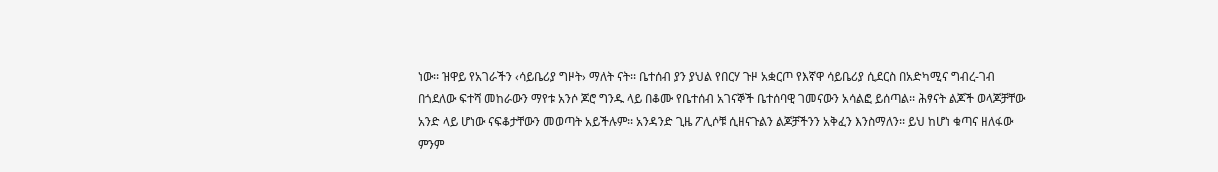ነው፡፡ ዝዋይ የአገራችን ‹ሳይቤሪያ ግዞት› ማለት ናት፡፡ ቤተሰብ ያን ያህል የበርሃ ጉዞ አቋርጦ የእኛዋ ሳይቤሪያ ሲደርስ በአድካሚና ግብረ-ገብ በጎደለው ፍተሻ መከራውን ማየቱ አንሶ ጆሮ ግንዱ ላይ በቆሙ የቤተሰብ አገናኞች ቤተሰባዊ ገመናውን አሳልፎ ይሰጣል፡፡ ሕፃናት ልጆች ወላጆቻቸው አንድ ላይ ሆነው ናፍቆታቸውን መወጣት አይችሉም፡፡ አንዳንድ ጊዜ ፖሊሶቹ ሲዘናጉልን ልጆቻችንን አቅፈን እንስማለን፡፡ ይህ ከሆነ ቁጣና ዘለፋው ምንም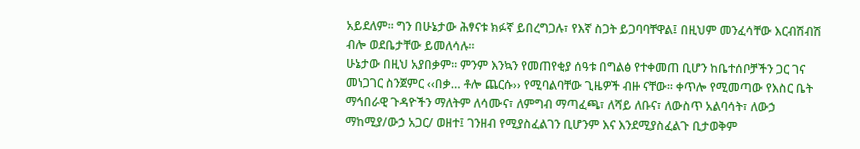አይደለም፡፡ ግን በሁኔታው ሕፃናቱ ክፉኛ ይበረግጋሉ፣ የእኛ ስጋት ይጋባባቸዋል፤ በዚህም መንፈሳቸው እርብሽብሽ ብሎ ወደቤታቸው ይመለሳሉ፡፡
ሁኔታው በዚህ አያበቃም፡፡ ምንም እንኳን የመጠየቂያ ሰዓቱ በግልፅ የተቀመጠ ቢሆን ከቤተሰቦቻችን ጋር ገና መነጋገር ስንጀምር ‹‹በቃ… ቶሎ ጨርሱ›› የሚባልባቸው ጊዜዎች ብዙ ናቸው፡፡ ቀጥሎ የሚመጣው የእስር ቤት ማኅበራዊ ጉዳዮችን ማለትም ለሳሙና፣ ለምግብ ማጣፈጫ፣ ለሻይ ለቡና፣ ለውስጥ አልባሳት፣ ለውኃ ማከሚያ/ውኃ አጋር/ ወዘተ፤ ገንዘብ የሚያስፈልገን ቢሆንም እና እንደሚያስፈልጉ ቢታወቅም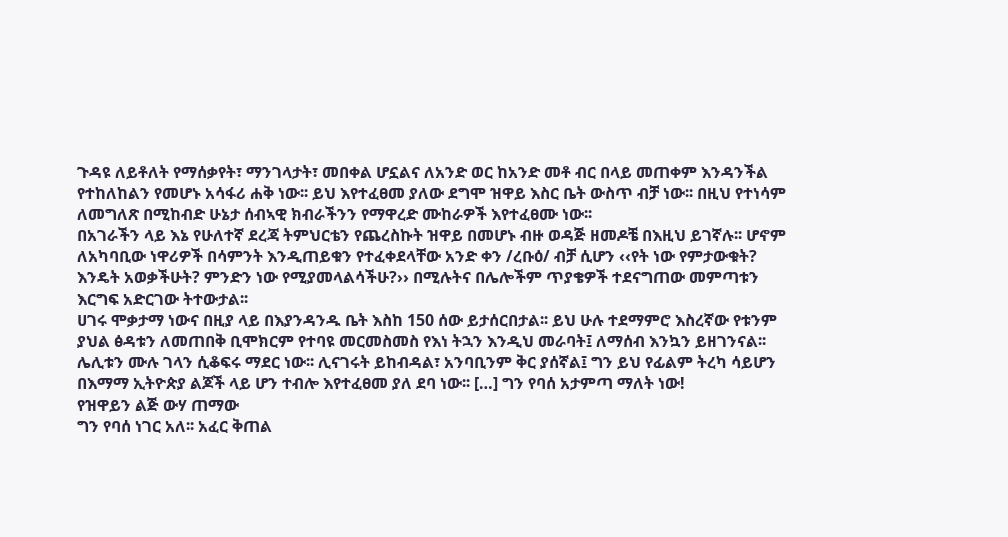ጉዳዩ ለይቶለት የማሰቃየት፣ ማንገላታት፣ መበቀል ሆኗልና ለአንድ ወር ከአንድ መቶ ብር በላይ መጠቀም እንዳንችል የተከለከልን የመሆኑ አሳፋሪ ሐቅ ነው፡፡ ይህ እየተፈፀመ ያለው ደግሞ ዝዋይ እስር ቤት ውስጥ ብቻ ነው፡፡ በዚህ የተነሳም ለመግለጽ በሚከብድ ሁኔታ ሰብኣዊ ክብራችንን የማዋረድ ሙከራዎች እየተፈፀሙ ነው፡፡
በአገራችን ላይ እኔ የሁለተኛ ደረጃ ትምህርቴን የጨረስኩት ዝዋይ በመሆኑ ብዙ ወዳጅ ዘመዶቼ በእዚህ ይገኛሉ፡፡ ሆኖም ለአካባቢው ነዋሪዎች በሳምንት እንዲጠይቁን የተፈቀደላቸው አንድ ቀን /ረቡዕ/ ብቻ ሲሆን ‹‹የት ነው የምታውቁት? እንዴት አወቃችሁት? ምንድን ነው የሚያመላልሳችሁ?›› በሚሉትና በሌሎችም ጥያቄዎች ተደናግጠው መምጣቱን እርግፍ አድርገው ትተውታል፡፡
ሀገሩ ሞቃታማ ነውና በዚያ ላይ በእያንዳንዱ ቤት እስከ 150 ሰው ይታሰርበታል፡፡ ይህ ሁሉ ተደማምሮ እስረኛው የቱንም ያህል ፅዳቱን ለመጠበቅ ቢሞክርም የተባዩ መርመስመስ የእነ ትኋን እንዲህ መራባት፤ ለማሰብ እንኳን ይዘገንናል፡፡ ሌሊቱን ሙሉ ገላን ሲቆፍሩ ማደር ነው፡፡ ሊናገሩት ይከብዳል፣ አንባቢንም ቅር ያሰኛል፤ ግን ይህ የፊልም ትረካ ሳይሆን በእማማ ኢትዮጵያ ልጆች ላይ ሆን ተብሎ እየተፈፀመ ያለ ደባ ነው፡፡ […] ግን የባሰ አታምጣ ማለት ነው!
የዝዋይን ልጅ ውሃ ጠማው
ግን የባሰ ነገር አለ፡፡ አፈር ቅጠል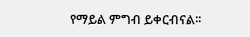የማይል ምግብ ይቀርብናል፡፡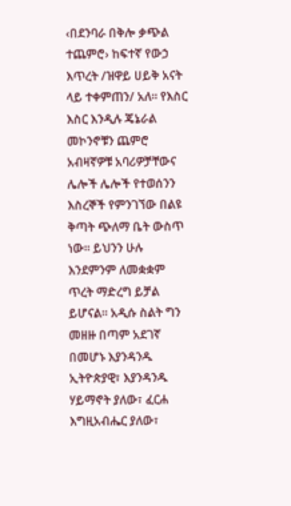‹በደንባራ በቅሎ ቃጭል ተጨምሮ› ከፍተኛ የውኃ እጥረት /ዝዋይ ሀይቅ አናት ላይ ተቀምጠን/ አለ፡፡ የእስር እስር እንዲሉ ጄኔራል መኮንኖቹን ጨምሮ አብዛኛዎቹ አባሪዎቻቸውና ሌሎች ሌሎች የተወሰንን እስረኞች የምንገኘው በልዩ ቅጣት ጭለማ ቤት ውስጥ ነው፡፡ ይህንን ሁሉ እንደምንም ለመቋቋም ጥረት ማድረግ ይቻል ይሆናል፡፡ አዲሱ ስልት ግን መዘዙ በጣም አደገኛ በመሆኑ እያንዳንዱ ኢትዮጵያዊ፣ እያንዳንዱ ሃይማኖት ያለው፣ ፈርሐ እግዚአብሔር ያለው፣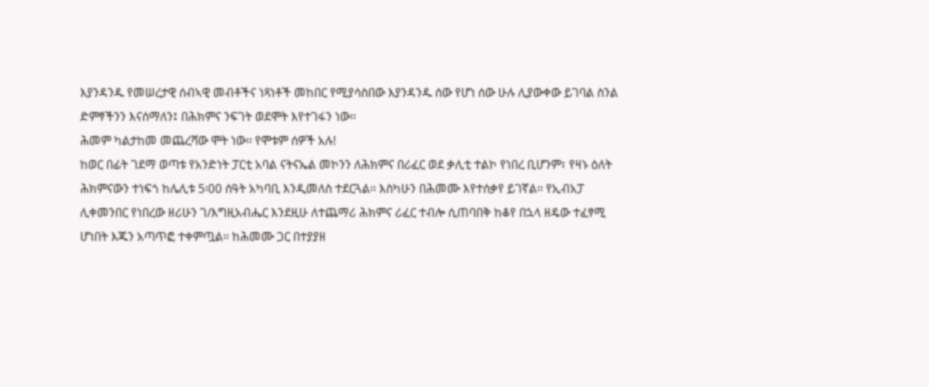እያንዳንዱ የመሠረታዊ ሰብኣዊ መብቶችና ነጻነቶች መከበር የሚያሳስበው እያንዳንዱ ሰው የሆነ ሰው ሁሉ ሊያውቀው ይገባል ስንል ድምፃችንን እናሰማለን፤ በሕክምና ንፍገት ወደሞት እየተገፋን ነው፡፡
ሕመም ካልታከመ መጨረሻው ሞት ነው፡፡ የሞቱም ሰዎች አሉ!
ከወር በፊት ገደማ ወጣቱ የአንድነት ፓርቲ አባል ናትናኤል መኮንን ለሕክምና በሪፈር ወደ ቃሊቲ ተልኮ የነበረ ቢሆንም፣ የዛኑ ዕለት ሕክምናውን ተነፍጎ ከሌሊቱ 5፡00 ሰዓት አካባቢ እንዲመለስ ተደርጓል፡፡ እስካሁን በሕመሙ እየተሰቃየ ይገኛል፡፡ የኢብአፓ ሊቀመንበር የነበረው ዘሪሁን ገ/እግዚአብሔር እንደዚሁ ለተጨማሪ ሕክምና ሪፈር ተብሎ ሲጠባበቅ ከቆየ በኋላ ዘዴው ተፈፃሚ ሆነበት እጁን አጣጥፎ ተቀምጧል፡፡ ከሕመሙ ጋር በተያያዘ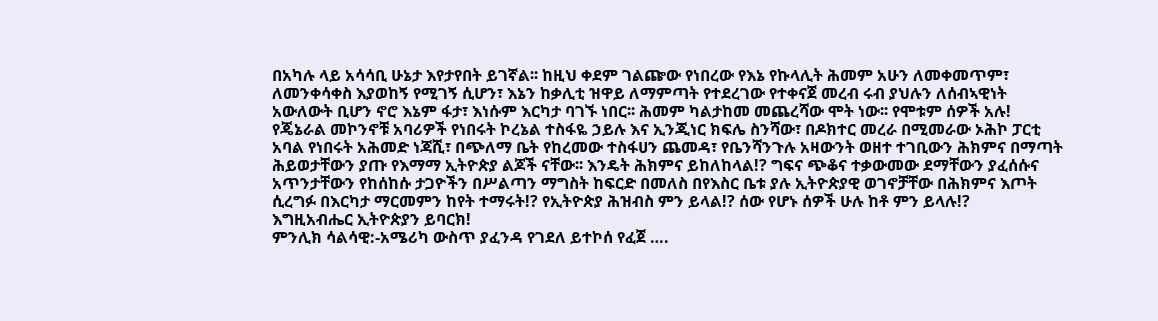በአካሉ ላይ አሳሳቢ ሁኔታ እየታየበት ይገኛል፡፡ ከዚህ ቀደም ገልጬው የነበረው የእኔ የኩላሊት ሕመም አሁን ለመቀመጥም፣ ለመንቀሳቀስ እያወከኝ የሚገኝ ሲሆን፣ እኔን ከቃሊቲ ዝዋይ ለማምጣት የተደረገው የተቀናጀ መረብ ሩብ ያህሉን ለሰብኣዊነት አውለውት ቢሆን ኖሮ እኔም ፋታ፣ እነሱም እርካታ ባገኙ ነበር፡፡ ሕመም ካልታከመ መጨረሻው ሞት ነው፡፡ የሞቱም ሰዎች አሉ!
የጄኔራል መኮንኖቹ አባሪዎች የነበሩት ኮረኔል ተስፋዬ ኃይሉ እና ኢንጂነር ክፍሌ ስንሻው፣ በዶክተር መረራ በሚመራው ኦሕኮ ፓርቲ አባል የነበሩት አሕመድ ነጃሺ፣ በጭለማ ቤት የከረመው ተስፋሀን ጨመዳ፣ የቤንሻንጉሉ አዛውንት ወዘተ ተገቢውን ሕክምና በማጣት ሕይወታቸውን ያጡ የእማማ ኢትዮጵያ ልጆች ናቸው፡፡ እንዴት ሕክምና ይከለከላል!? ግፍና ጭቆና ተቃውመው ደማቸውን ያፈሰሱና አጥንታቸውን የከሰከሱ ታጋዮችን በሥልጣን ማግስት ከፍርድ በመለስ በየእስር ቤቱ ያሉ ኢትዮጵያዊ ወገኖቻቸው በሕክምና እጦት ሲረግፉ በእርካታ ማርመምን ከየት ተማሩት!? የኢትዮጵያ ሕዝብስ ምን ይላል!? ሰው የሆኑ ሰዎች ሁሉ ከቶ ምን ይላሉ!?
እግዚአብሔር ኢትዮጵያን ይባርክ!
ምንሊክ ሳልሳዊ:-አሜሪካ ውስጥ ያፈንዳ የገደለ ይተኮሰ የፈጀ ….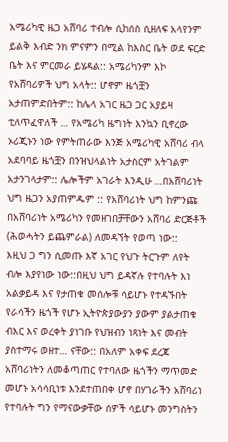አሜሪካዊ ዜጋ አሸባሪ ተብሎ ሲከሰስ ሲዘለፍ አላየንም ይልቅ እብድ ንክ ምናምን በሚል ከእስር ቤት ወደ ፍርድ ቤት እና ምርመራ ይሄዳል:: አሜሪካንም እኮ የአሸባሪዎች ህግ አላት:: ሆኖም ዜጎቿን አታጠምድበትም:: ከሌላ አገር ዜጋ ጋር አያይዛ ቲለጥፈዋለች … የአሜሪካ ዜግነት እንኳን ቢኖረው ኦሪጂኑን ነው የምትጠራው እንጅ አሜሪካዊ አሸባሪ ብላ አደባባይ ዜጎቿን በንዝህላልነት አታስርም አትገልም አታንገላታም:: ሌሎችም አገራት እንዲሁ …በአሸባሪነት ህግ ዜጋን አያጠምዱም :: የአሸባሪነት ህግ ከምንጩ በአሸባሪነት አሜሪካን የመዘገበቻቸውን አሸባሪ ድርጅቶች (ሕወሓትን ይጨምራል) ለመዳኘት የወጣ ነው::
እዚህ ጋ ግን ሲመጡ እኛ አገር የህጉ ትርጉም ለየት ብሎ እያየነው ነው::በዚህ ህግ ይዳኛሉ የተባሉት እነ አልቃይዳ እና የታጠቁ መሰሎቹ ሳይሆኑ የተዳኙበት የራሳችን ዜጎች የሆኑ ኢትዮጵያውያን ያውም ያልታጠቁ ብእር እና ወረቀት ያነገቡ የህዝብን ነጻነት እና መብት ያስተማሩ ወዘተ… ናቸው:: በአለም አቀፍ ደረጃ አሸባሪነትን ለመቆጣጠር የተባለው ዜጎችን ማጥመድ መሆኑ አሳሳቢነቱ እንደተጠበቀ ሆኖ በሃገራችን አሸባሪነ የተባሉት ግን የማናውቃቸው ሰዎች ሳይሆኑ መንግስትን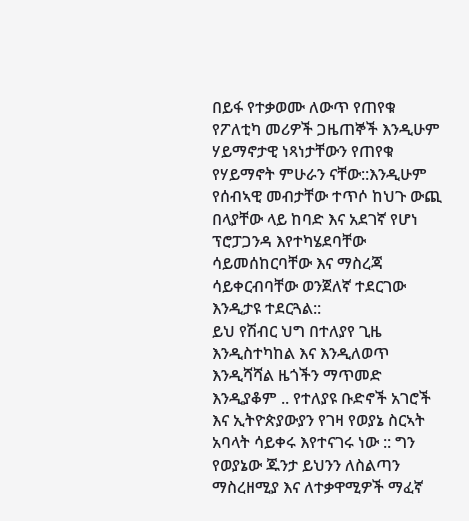በይፋ የተቃወሙ ለውጥ የጠየቁ የፖለቲካ መሪዎች ጋዜጠኞች እንዲሁም ሃይማኖታዊ ነጻነታቸውን የጠየቁ የሃይማኖት ምሁራን ናቸው::እንዲሁም የሰብኣዊ መብታቸው ተጥሶ ከህጉ ውጪ በላያቸው ላይ ከባድ እና አደገኛ የሆነ ፕሮፓጋንዳ እየተካሄደባቸው ሳይመሰከርባቸው እና ማስረጃ ሳይቀርብባቸው ወንጀለኛ ተደርገው እንዲታዩ ተደርጓል::
ይህ የሽብር ህግ በተለያየ ጊዜ እንዲስተካከል እና እንዲለወጥ እንዲሻሻል ዜጎችን ማጥመድ እንዲያቆም .. የተለያዩ ቡድኖች አገሮች እና ኢትዮጵያውያን የገዛ የወያኔ ስርኣት አባላት ሳይቀሩ እየተናገሩ ነው :: ግን የወያኔው ጁንታ ይህንን ለስልጣን ማስረዘሚያ እና ለተቃዋሚዎች ማፈኛ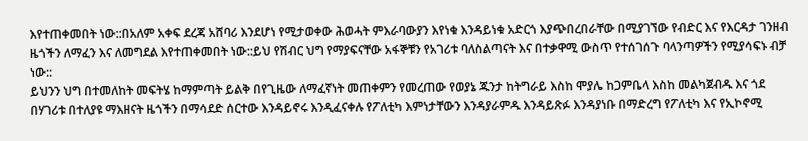እየተጠቀመበት ነው::በአለም አቀፍ ደረጃ አሸባሪ እንደሆነ የሚታወቀው ሕወሓት ምእራባውያን እየነቁ እንዳይነቁ አድርጎ እያጭበረበራቸው በሚያገኘው የብድር እና የእርዳታ ገንዘብ ዜጎችን ለማፈን እና ለመግደል እየተጠቀመበት ነው::ይህ የሽብር ህግ የማያፍናቸው አፋኞቹን የአገሪቱ ባለስልጣናት እና በተቃዋሚ ውስጥ የተሰገሰጉ ባላንጣዎችን የሚያሳፍኑ ብቻ ነው::
ይህንን ህግ በተመለከት መፍትሄ ከማምጣት ይልቅ በየጊዜው ለማፈኛነት መጠቀምን የመረጠው የወያኔ ጁንታ ከትግራይ እስከ ሞያሌ ከጋምቤላ እስከ መልካጀብዱ እና ጎደ በሃገሪቱ በተለያዩ ማእዘናት ዜጎችን በማሳደድ ሰርተው እንዳይኖሩ እንዲፈናቀሉ የፖለቲካ እምነታቸውን እንዳያራምዱ እንዳይጽፉ እንዳያነቡ በማድረግ የፖለቲካ እና የኢኮኖሚ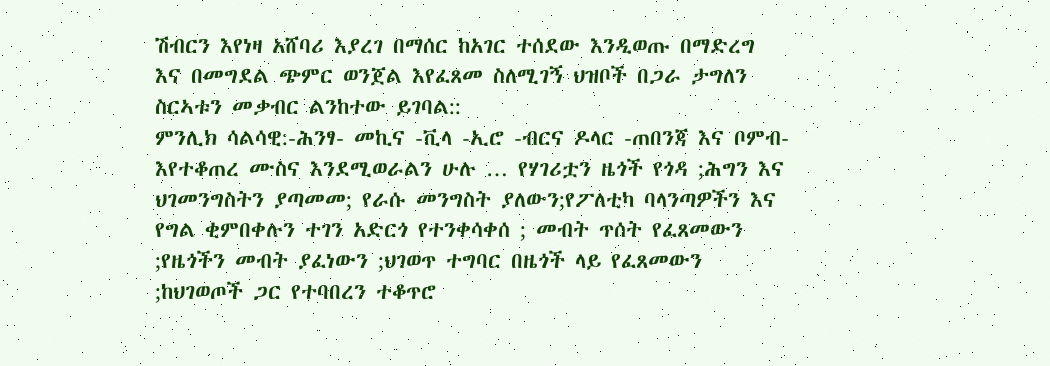ሽብርን እየነዛ አሸባሪ እያረገ በማሰር ከአገር ተሰደው እንዲወጡ በማድረግ እና በመግደል ጭምር ወንጀል እየፈጸመ ስለሚገኝ ህዝቦች በጋራ ታግለን ስርኣቱን መቃብር ልንከተው ይገባል::
ምንሊክ ሳልሳዊ:-ሕንፃ- መኪና -ቪላ -ኢሮ -ብርና ዶላር -ጠበንጃ እና ቦምብ- እየተቆጠረ ሙስና እንደሚወራልን ሁሉ … የሃገሪቷን ዜጎች የጎዳ ;ሕግን እና ህገመንግስትን ያጣመመ; የራሱ መንግስት ያለውን;የፖለቲካ ባላንጣዎችን እና የግል ቂምበቀሉን ተገን አድርጎ የተንቀሳቀሰ ; መብት ጥሰት የፈጸመውን ;የዜጎችን መብት ያፈነውን ;ህገወጥ ተግባር በዜጎች ላይ የፈጸመውን ;ከህገወጦች ጋር የተባበረን ተቆጥሮ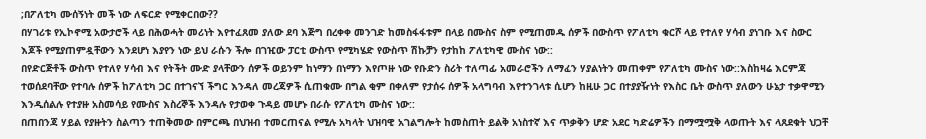;በፖለቲካ ሙሰኝነት መች ነው ለፍርድ የሚቀርበው??
በሃገሪቱ የኢኮኖሚ አውታሮች ላይ በሕወሓት መሪነት እየተፈጸመ ያለው ደባ እጅግ በረቀቀ መንገድ ከመስፋፋቱም በላይ በሙስና ስም የሚጠመዱ ሰዎች በውስጥ የፖለቲካ ቁርሾ ላይ የተለየ ሃሳብ ያነገቡ እና ስውር እጆች የሚያጠምዷቸውን እንደሆነ እያየን ነው ይህ ራሱን ችሎ በገዢው ፓርቲ ውስጥ የሚካሄድ የውስጥ ሽኩቻን የታከከ ፖለቲካዊ ሙስና ነው::
በየድርጅቶች ውስጥ የተለየ ሃሳብ እና የትችት ሙድ ያላቸውን ሰዎች ወይንም ከነማን በነማን እየጦዙ ነው የቡድን ስሪት ተለጣፊ አመራሮችን ለማፈን ሃያልነትን መጠቀም የፖለቲካ ሙስና ነው::እስከዛሬ እርምጃ ተወሰደባቸው የተባሉ ሰዎች ከፖለቲካ ጋር በተገናኘ ችግር እንዳለ መረጃዎች ሲጠቁሙ በግል ቂም በቀለም የታሰሩ ሰዎች አላግባብ እየተንገላቱ ሲሆን ከዚሁ ጋር በተያያዥነት የእስር ቤት ውስጥ ያለውን ሁኔታ ተቃዋሚን እንዲሰልሉ የተያዙ አስመሳይ የሙስና እስረኞች እንዳሉ የታወቀ ጉዳይ መሆኑ በራሱ የፖለቲካ ሙስና ነው::
በጠበንጃ ሃይል የያዙትን ስልጣን ተጠቅመው በምርጫ በህዝብ ተመርጠናል የሚሉ አካላት ህዝባዊ አገልግሎት ከመስጠት ይልቅ አነስተኛ እና ጥቃቅን ሆድ አደር ካድሬዎችን በማሟሟቅ ላወጡት እና ላጸደቁት ህጋቸ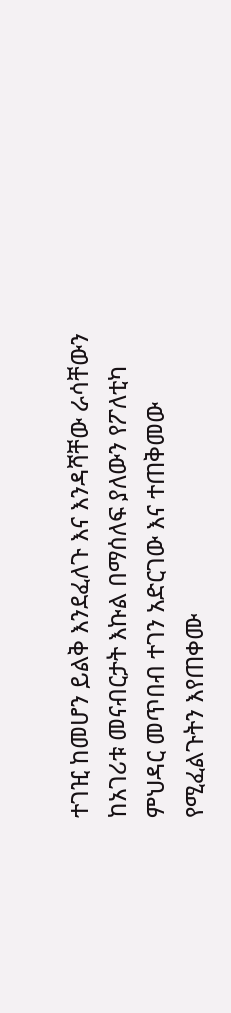ተገዢ ከመሆን ይልቅ እንደፈለጉ እና እንዳሻቸው ራሳቸውን ከአገሪቱ መናብርታት እኩል በማሰለፍ ያለውን የፖለቲካ ምህዳር መጥበብ ተገን አድርገው እና ተጠቅመው የሚፈልጉትን እየጠቀሙ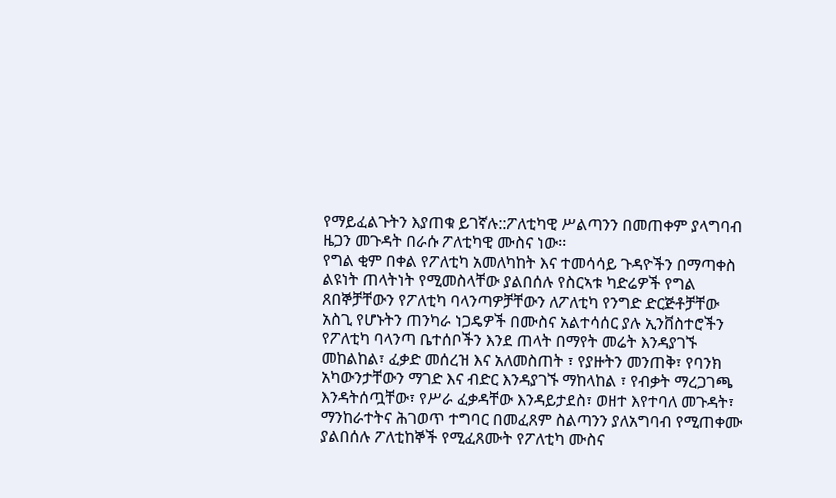የማይፈልጉትን እያጠቁ ይገኛሉ::ፖለቲካዊ ሥልጣንን በመጠቀም ያላግባብ ዜጋን መጉዳት በራሱ ፖለቲካዊ ሙስና ነው፡፡
የግል ቂም በቀል የፖለቲካ አመለካከት እና ተመሳሳይ ጉዳዮችን በማጣቀስ ልዩነት ጠላትነት የሚመስላቸው ያልበሰሉ የስርኣቱ ካድሬዎች የግል ጸበኞቻቸውን የፖለቲካ ባላንጣዎቻቸውን ለፖለቲካ የንግድ ድርጅቶቻቸው አስጊ የሆኑትን ጠንካራ ነጋዴዎች በሙስና አልተሳሰር ያሉ ኢንቨስተሮችን የፖለቲካ ባላንጣ ቤተሰቦችን እንደ ጠላት በማየት መሬት እንዳያገኙ መከልከል፣ ፈቃድ መሰረዝ እና አለመስጠት ፣ የያዙትን መንጠቅ፣ የባንክ አካውንታቸውን ማገድ እና ብድር እንዳያገኙ ማከላከል ፣ የብቃት ማረጋገጫ እንዳትሰጧቸው፣ የሥራ ፈቃዳቸው እንዳይታደስ፣ ወዘተ እየተባለ መጉዳት፣ ማንከራተትና ሕገወጥ ተግባር በመፈጸም ስልጣንን ያለአግባብ የሚጠቀሙ ያልበሰሉ ፖለቲከኞች የሚፈጸሙት የፖለቲካ ሙስና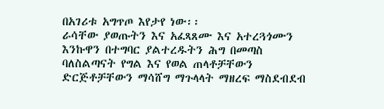በአገሪቱ አግጥጦ እየታየ ነው፡፡
ራሳቸው ያወጡትን እና አፈጻጸሙ እና አተረጓጎሙን እንኩዋን በተግባር ያልተረዱትን ሕግ በመጣስ ባለስልጣናት የግል እና የወል ጠላቶቻቸውን ድርጅቶቻቸውን ማሳሸግ ማጉላላት ማዘረፍ ማስደብደብ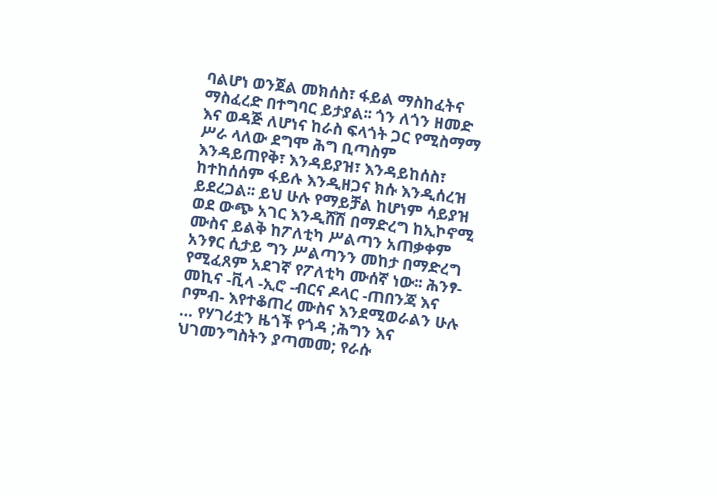ባልሆነ ወንጀል መክሰስ፣ ፋይል ማስከፈትና ማስፈረድ በተግባር ይታያል፡፡ ጎን ለጎን ዘመድ እና ወዳጅ ለሆነና ከራስ ፍላጎት ጋር የሚስማማ ሥራ ላለው ደግሞ ሕግ ቢጣስም እንዳይጠየቅ፣ እንዳይያዝ፣ እንዳይከሰስ፣ ከተከሰሰም ፋይሉ እንዲዘጋና ክሱ እንዲሰረዝ ይደረጋል፡፡ ይህ ሁሉ የማይቻል ከሆነም ሳይያዝ ወደ ውጭ አገር እንዲሸሽ በማድረግ ከኢኮኖሚ ሙስና ይልቅ ከፖለቲካ ሥልጣን አጠቃቀም አንፃር ሲታይ ግን ሥልጣንን መከታ በማድረግ የሚፈጸም አደገኛ የፖለቲካ ሙሰኛ ነው፡፡ ሕንፃ- መኪና -ቪላ -ኢሮ -ብርና ዶላር -ጠበንጃ እና ቦምብ- እየተቆጠረ ሙስና እንደሚወራልን ሁሉ … የሃገሪቷን ዜጎች የጎዳ ;ሕግን እና ህገመንግስትን ያጣመመ; የራሱ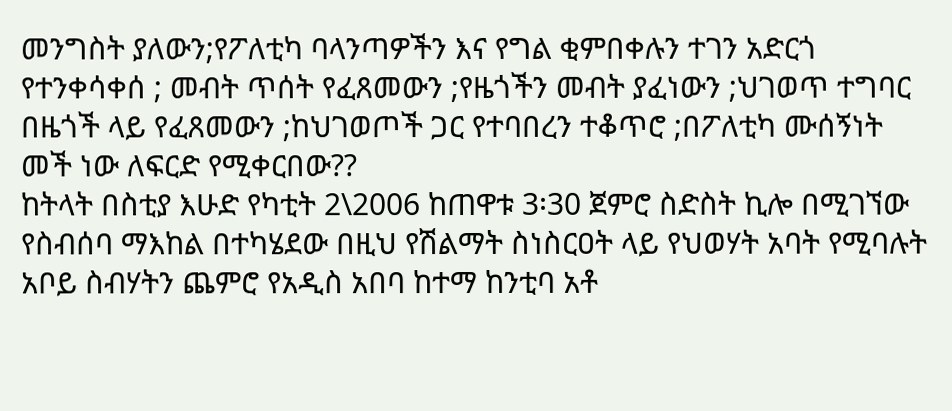መንግስት ያለውን;የፖለቲካ ባላንጣዎችን እና የግል ቂምበቀሉን ተገን አድርጎ የተንቀሳቀሰ ; መብት ጥሰት የፈጸመውን ;የዜጎችን መብት ያፈነውን ;ህገወጥ ተግባር በዜጎች ላይ የፈጸመውን ;ከህገወጦች ጋር የተባበረን ተቆጥሮ ;በፖለቲካ ሙሰኝነት መች ነው ለፍርድ የሚቀርበው??
ከትላት በስቲያ እሁድ የካቲት 2\2006 ከጠዋቱ 3፡30 ጀምሮ ስድስት ኪሎ በሚገኘው የስብሰባ ማእከል በተካሄደው በዚህ የሽልማት ስነስርዐት ላይ የህወሃት አባት የሚባሉት አቦይ ስብሃትን ጨምሮ የአዲስ አበባ ከተማ ከንቲባ አቶ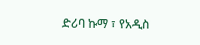ድሪባ ኩማ ፣ የአዲስ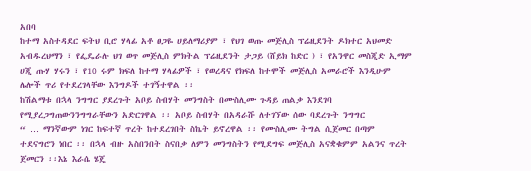አበባ
ከተማ አስተዳደር ፍትህ ቢሮ ሃላፊ አቶ ፀጋዬ ሀይለማሪያም ፣ የህገ ወጡ መጅሊስ ፕሬዚደንት ዶክተር አህመድ አብዱረህማን ፣ የፌዴራሉ ህገ ወጥ መጅሊስ ምክትል ፕሬዚደንት ታጋይ (ሸይክ ከድር ) ፣ የአንዋር መስጂድ ኢማም ሀጂ ጡሃ ሃሩን ፣ የ10 ሩም ክፍለ ከተማ ሃላፊዎች ፣ የወረዳና የክፍለ ከተሞች መጅሊስ አመራሮች እንዲሁም ሌሎች ጥሪ የተደረገላቸው እንግዶች ተገኝተዋል ፡፡
ከሽልማቱ በኋላ ንግግር ያደረጉት አቦይ ስብሃት መንግስት በሙስሊሙ ጉዳይ ጠልቃ እንደገባ የሚያረጋግጠውንንግግራቸውን አድርገዋል ፡፡ አቦይ ስብሃት በአዳራሹ ለተገኘው ሰው ባደረጉት ንግግር
“ … ማንኛውም ነገር ከፍተኛ ጥረት ከተደረገበት ስኬት ይኖረዋል ፡፡ የሙስሊሙ ትግል ሲጀመር በጣም ተደናግሮን ነበር ፡፡ በኋላ ብዙ አስበንበት ስናበቃ ለምን መንግስትን የሚደግፍ መጅሊስ አናቋቁምም አልንና ጥረት ጀመርን ፡፡እኔ እራሴ ሄጄ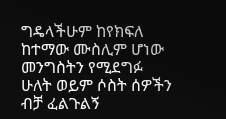ግዴላችሁም ከየክፍለ ከተማው ሙስሊም ሆነው መንግስትን የሚደግፉ ሁለት ወይም ሶስት ሰዎችን ብቻ ፈልጉልኝ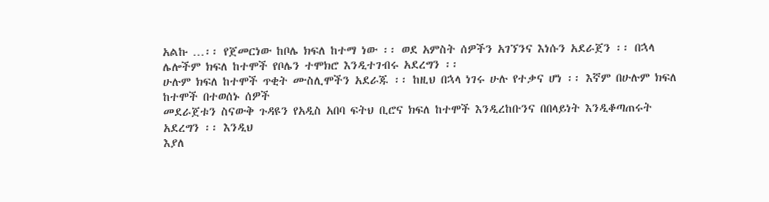አልኩ …፡፡ የጀመርነው ከቦሌ ክፍለ ከተማ ነው ፡፡ ወደ አምስት ሰዎችን አገኘንና እነሱን አደራጀን ፡፡ በኋላ ሌሎችም ክፍለ ከተሞች የቦሌን ተሞክሮ እንዲተገብሩ አደረግን ፡፡
ሁሉም ክፍለ ከተሞች ጥቂት ሙስሊሞችን አደራጁ ፡፡ ከዚህ በኋላ ነገሩ ሁሉ የተቃና ሆነ ፡፡ እኛም በሁሉም ክፍለ ከተሞች በተወሰኑ ሰዎች
መደራጀቱን ስናውቅ ጉዳዩን የአዲስ አበባ ፍትህ ቢሮና ክፍለ ከተሞች እንዲረከቡንና በበላይነት እንዲቆጣጠሩት አደረግን ፡፡ እንዲህ
እያለ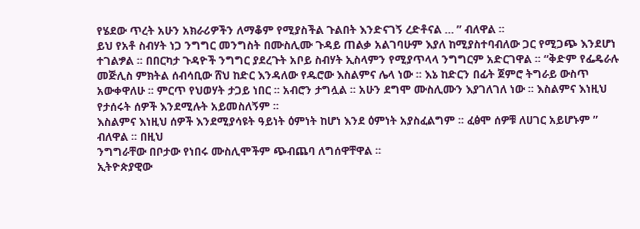የሄደው ጥረት አሁን አክራሪዎችን ለማቆም የሚያስችል ጉልበት እንድናገኝ ረድቶናል … ” ብለዋል ፡፡
ይህ የአቶ ስብሃት ነጋ ንግግር መንግስት በሙስሊሙ ጉዳይ ጠልቃ አልገባሁም እያለ ከሚያስተባብለው ጋር የሚጋጭ እንደሆነ ተገልፇል ፡፡ በበርካታ ጉዳዮች ንግግር ያደረጉት አቦይ ስብሃት ኢስላምን የሚያጥላላ ንግግርም አድርገዋል ፡፡ “ቅድም የፌዴራሉ መጅሊስ ምክትል ሰብሳቢው ሸህ ከድር እንዳለው የዱሮው እስልምና ሌላ ነው ፡፡ እኔ ከድርን በፊት ጀምሮ ትግራይ ውስጥ አውቀዋለሁ ፡፡ ምርጥ የህወሃት ታጋይ ነበር ፡፡ አብሮን ታግሏል ፡፡ አሁን ደግሞ ሙስሊሙን እያገለገለ ነው ፡፡ እስልምና እነዚህ የታሰሩት ሰዎች እንደሚሉት አይመስለኝም ፡፡
እስልምና እነዚህ ሰዎች እንደሚያሳዩት ዓይነት ዕምነት ከሆነ እንደ ዕምነት አያስፈልግም ፡፡ ፈፅሞ ሰዎቹ ለሀገር አይሆኑም ” ብለዋል ፡፡ በዚህ
ንግግራቸው በቦታው የነበሩ ሙስሊሞችም ጭብጨባ ለግሰዋቸዋል ፡፡
ኢትዮጵያዊው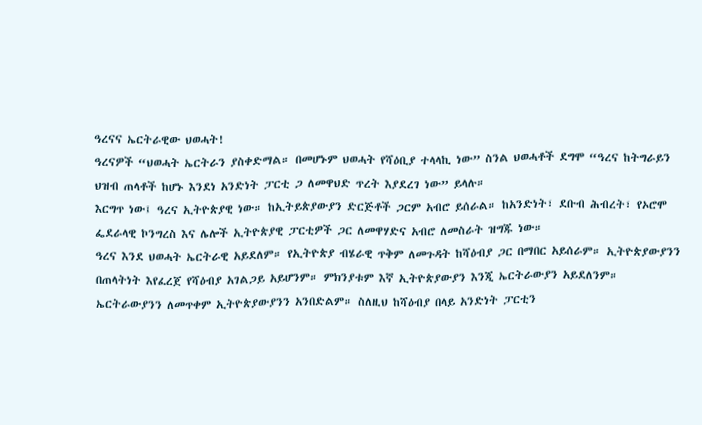ዓረናና ኤርትራዊው ህወሓት!
ዓረናዎች “ህወሓት ኤርትራን ያስቀድማል። በመሆኑም ህወሓት የሻዕቢያ ተላላኪ ነው” ስንል ህወሓቶች ደግሞ “ዓረና ከትግራይን ህዝብ ጠላቶች ከሆኑ እንደነ አንድነት ፓርቲ ጋ ለመዋህድ ጥረት እያደረገ ነው” ይላሉ።
እርግጥ ነው፤ ዓረና ኢትዮጵያዊ ነው። ከኢትይጵያውያን ድርጅቶች ጋርም አብሮ ይሰራል። ከአንድነት፣ ደቡብ ሕብረት፣ የኦሮሞ ፌደራላዊ ኮንግረስ እና ሌሎች ኢትዮጵያዊ ፓርቲዎች ጋር ለመዋሃድና አብሮ ለመስራት ዝግጁ ነው።
ዓረና እንደ ህወሓት ኤርትራዊ አይደለም። የኢትዮጵያ ብሄራዊ ጥቅም ለመጉዳት ከሻዕብያ ጋር በማበር አይሰራም። ኢትዮጵያውያንን በጠላትነት እየፈረጀ የሻዕብያ አገልጋይ አይሆንም። ምክንያቱም እኛ ኢትዮጵያውያን እንጂ ኤርትራውያን አይደለንም። ኤርትራውያንን ለመጥቀም ኢትዮጵያውያንን አንበድልም። ስለዚህ ከሻዕብያ በላይ አንድነት ፓርቲን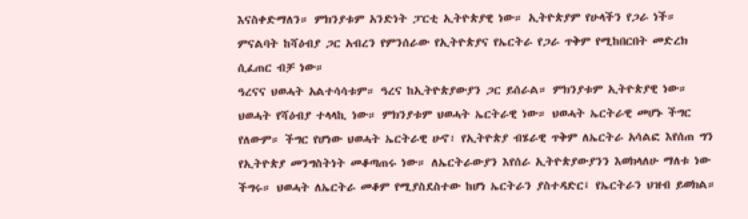እናስቀድማለን። ምክንያቱም አንድነት ፓርቲ ኢትዮጵያዊ ነው። ኢትዮጵያም የሁላችን የጋራ ነች። ምናልባት ከሻዕብያ ጋር አብረን የምንሰራው የኢትዮጵያና የኤርትራ የጋራ ጥቅም የሚከበርበት መድረክ ሲፈጠር ብቻ ነው።
ዓረናና ህወሓት አልተሳሳቱም። ዓረና ከኢትዮጵያውያን ጋር ይሰራል። ምክንያቱም ኢትዮጵያዊ ነው። ህወሓት የሻዕብያ ተላላኪ ነው። ምክንያቱም ህወሓት ኤርትራዊ ነው። ህወሓት ኤርትራዊ መሆኑ ችግር የለውም። ችግር የሆነው ህወሓት ኤርትራዊ ሁኖ፣ የኢትዮጵያ ብሄራዊ ጥቅም ለኤርትራ አሳልፎ እየሰጠ ግን የኢትዮጵያ መንግስትነት መቆጣጠሩ ነው። ለኤርትራውያን እየሰራ ኢትዮጵያውያንን እወክላለሁ ማለቱ ነው ችግሩ። ህወሓት ለኤርትራ መቆም የሚያስደስተው ከሆነ ኤርትራን ያስተዳድር፤ የኤርትራን ህዝብ ይወክል።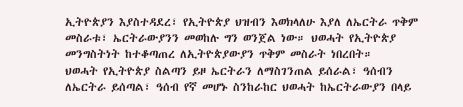ኢትዮጵያን እያስተዳደረ፣ የኢትዮጵያ ህዝብን እወክላለሁ እያለ ለኤርትራ ጥቅም መስራቱ፣ ኤርትራውያንን መወከሉ ግን ወንጀል ነው። ህወሓት የኢትዮጵያ መንግስትነት ከተቆጣጠረ ለኢትዮጵያውያን ጥቅም መስራት ነበረበት።
ህወሓት የኢትዮጵያ ስልጣን ይዞ ኤርትራን ለማስገንጠል ይሰራል፣ ዓሰብን ለኤርትራ ይሰጣል፣ ዓሰብ የኛ መሆኑ ስንከራከር ህወሓት ከኤርትራውያን በላይ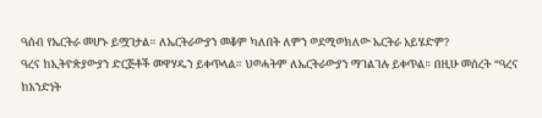ዓሰብ የኤርትራ መሆኑ ይሟገታል። ለኤርትራውያን መቆም ካለበት ለምን ወደሚወክለው ኤርትራ አይሄድም?
ዓረና ከኢትዮጵያውያን ድርጅቶች መዋሃዱን ይቀጥላል። ህወሓትም ለኤርትራውያን ማገልገሉ ይቀጥል። በዚሁ መሰረት “ዓረና ከአንድነት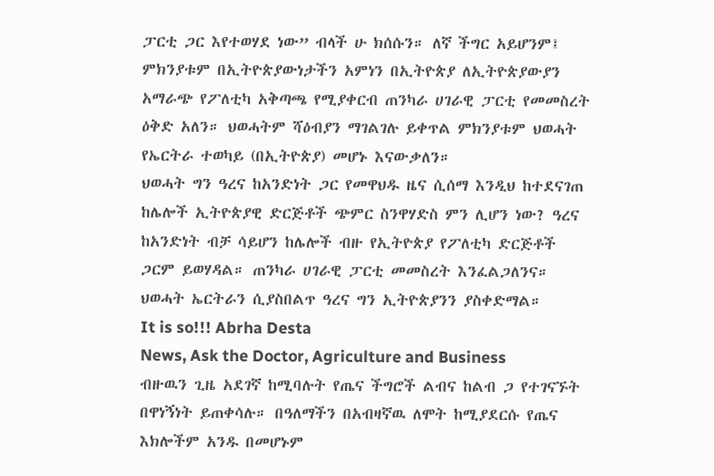ፓርቲ ጋር እየተወሃደ ነው” ብላች ሁ ክሰሱን። ለኛ ችግር አይሆንም፤ ምክንያቱም በኢትዮጵያውነታችን አምነን በኢትዮጵያ ለኢትዮጵያውያን አማራጭ የፖለቲካ አቅጣጫ የሚያቀርብ ጠንካራ ሀገራዊ ፓርቲ የመመስረት ዕቅድ አለን። ህወሓትም ሻዕብያን ማገልገሉ ይቀጥል ምክንያቱም ህወሓት የኤርትራ ተወካይ (በኢትዮጵያ) መሆኑ እናውቃለን።
ህወሓት ግን ዓረና ከአንድነት ጋር የመዋህዱ ዜና ሲሰማ እንዲህ ከተደናገጠ ከሌሎች ኢትዮጵያዊ ድርጅቶች ጭምር ስንዋሃድስ ምን ሊሆን ነው? ዓረና ከአንድነት ብቻ ሳይሆን ከሌሎች ብዙ የኢትዮጵያ የፖለቲካ ድርጅቶች ጋርም ይወሃዳል። ጠንካራ ሀገራዊ ፓርቲ መመስረት እንፈልጋለንና።
ህወሓት ኤርትራን ሲያስበልጥ ዓረና ግን ኢትዮጵያንን ያስቀድማል።
It is so!!! Abrha Desta
News, Ask the Doctor, Agriculture and Business
ብዙዉን ጊዜ አደገኛ ከሚባሉት የጤና ችግሮች ልብና ከልብ ጋ የተገናኙት በዋነኝነት ይጠቀሳሉ። በዓለማችን በአብዛኛዉ ለሞት ከሚያደርሱ የጤና እክሎችም አንዱ በመሆኑም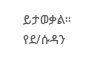ይታወቃል።
የደ/ሱዳን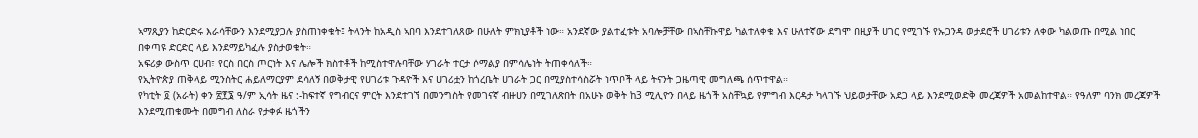ኣማጺያን ከድርድሩ እራሳቸውን እንደሚያጋሉ ያስጠነቀቁት፤ ትላንት ከአዲስ ኣበባ እንደተገለጸው በሁለት ምክኒያቶች ነው። አንደኛው ያልተፈቱት አባሎቻቸው በኣስቸኩዋይ ካልተለቀቁ እና ሁለተኛው ደግሞ በዚያች ሀገር የሚገኙ የኡጋንዳ ወታደሮች ሀገሪቱን ለቀው ካልወጡ በሚል ነበር በቀጣዩ ድርድር ላይ እንደማይካፈሉ ያስታወቁት።
አፍሪቃ ውስጥ ርሀብ፣ የርስ በርስ ጦርነት እና ሌሎች ክስተቶች ከሚስተዋሉባቸው ሃገራት ተርታ ሶማልያ በምሳሌነት ትጠቀሳለች።
የኢትዮጵያ ጠቅላይ ሚንስትር ሐይለማርያም ደሳለኝ በወቅታዊ የሀገሪቱ ጉዳዮች እና ሀገሪቷን ከጎረቤት ሀገራት ጋር በሚያስተሳስሯት ነጥቦች ላይ ትናንት ጋዜጣዊ መግለጫ ሰጥተዋል።
የካቲት ፬ (አራት) ቀን ፳፻፮ ዓ/ም ኢሳት ዜና :-ከፍተኛ የግብርና ምርት እንደተገኘ በመንግስት የመገናኛ ብዙሀን በሚገለጽበት በአሁኑ ወቅት ከ3 ሚሊዮን በላይ ዜጎች አስቸኳይ የምግብ እርዳታ ካላገኙ ህይወታቸው አደጋ ላይ እንደሚወድቅ መረጃዎች አመልከተዋል። የዓለም ባንክ መረጃዎች እንደሚጠቁሙት በመግብ ለስራ የታቀፉ ዜጎችን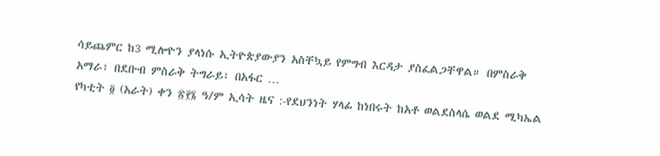ሳይጨምር ከ3 ሚሎዮን ያላነሱ ኢትዮጵያውያን አስቸኳይ የምግብ እርዳታ ያስፈልጋቸዋል። በምስራቅ አማራ፣ በደቡብ ምስራቅ ትግራይ፣ በአፋር …
የካቲት ፬ (አራት) ቀን ፳፻፮ ዓ/ም ኢሳት ዜና :-የደህንነት ሃላፊ ከነበሩት ከአቶ ወልደስላሴ ወልደ ሚካኤል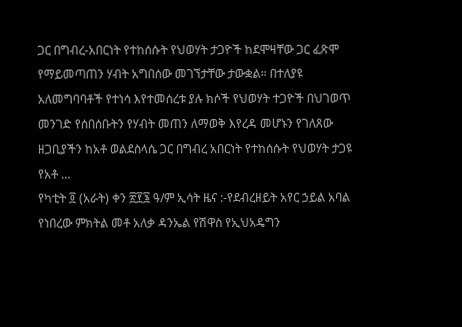ጋር በግብረ-አበርነት የተከሰሱት የህወሃት ታጋዮች ከደሞዛቸው ጋር ፈጽሞ የማይመጣጠን ሃብት አግበሰው መገኘታቸው ታውቋል። በተለያዩ አለመግባባቶች የተነሳ እየተመሰረቱ ያሉ ክሶች የህወሃት ተጋዮች በህገወጥ መንገድ የሰበሰቡትን የሃብት መጠን ለማወቅ እየረዳ መሆኑን የገለጸው ዘጋቢያችን ከአቶ ወልደስላሴ ጋር በግብረ አበርነት የተከሰሱት የህወሃት ታጋዩ የአቶ …
የካቲት ፬ (አራት) ቀን ፳፻፮ ዓ/ም ኢሳት ዜና :-የደብረዘይት አየር ኃይል አባል የነበረው ምክትል መቶ አለቃ ዳንኤል የሽዋስ የኢህአዴግን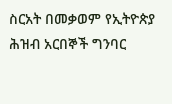ስርአት በመቃወም የኢትዮጵያ ሕዝብ አርበኞች ግንባር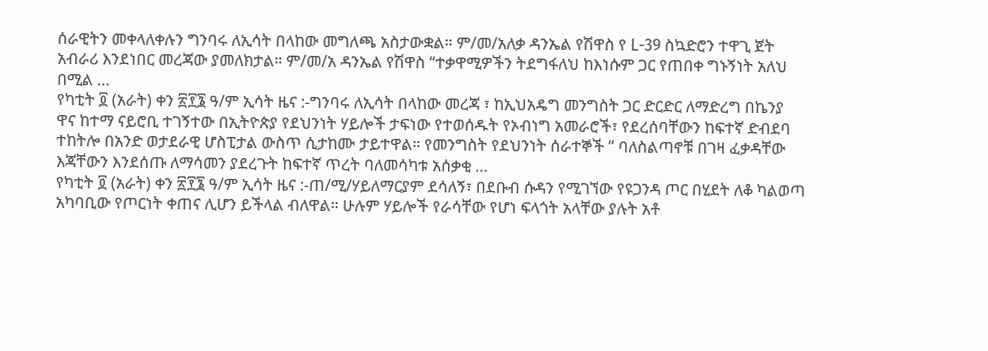ሰራዊትን መቀላለቀሉን ግንባሩ ለኢሳት በላከው መግለጫ አስታውቋል። ም/መ/አለቃ ዳንኤል የሽዋስ የ L-39 ስኳድሮን ተዋጊ ጀት አብራሪ እንደነበር መረጃው ያመለክታል። ም/መ/አ ዳንኤል የሽዋስ “ተቃዋሚዎችን ትደግፋለህ ከእነሱም ጋር የጠበቀ ግኑኝነት አለህ በሚል …
የካቲት ፬ (አራት) ቀን ፳፻፮ ዓ/ም ኢሳት ዜና :-ግንባሩ ለኢሳት በላከው መረጃ ፣ ከኢህአዴግ መንግስት ጋር ድርድር ለማድረግ በኬንያ ዋና ከተማ ናይሮቢ ተገኝተው በኢትዮጵያ የደህንነት ሃይሎች ታፍነው የተወሰዱት የኦብነግ አመራሮች፣ የደረሰባቸውን ከፍተኛ ድብደባ ተከትሎ በአንድ ወታደራዊ ሆስፒታል ውስጥ ሲታከሙ ታይተዋል። የመንግስት የደህንነት ሰራተኞች ” ባለስልጣኖቹ በገዛ ፈቃዳቸው እጃቸውን እንደሰጡ ለማሳመን ያደረጉት ከፍተኛ ጥረት ባለመሳካቱ አሰቃቂ …
የካቲት ፬ (አራት) ቀን ፳፻፮ ዓ/ም ኢሳት ዜና :-ጠ/ሚ/ሃይለማርያም ደሳለኝ፣ በደቡብ ሱዳን የሚገኘው የዩጋንዳ ጦር በሂደት ለቆ ካልወጣ አካባቢው የጦርነት ቀጠና ሊሆን ይችላል ብለዋል። ሁሉም ሃይሎች የራሳቸው የሆነ ፍላጎት አላቸው ያሉት አቶ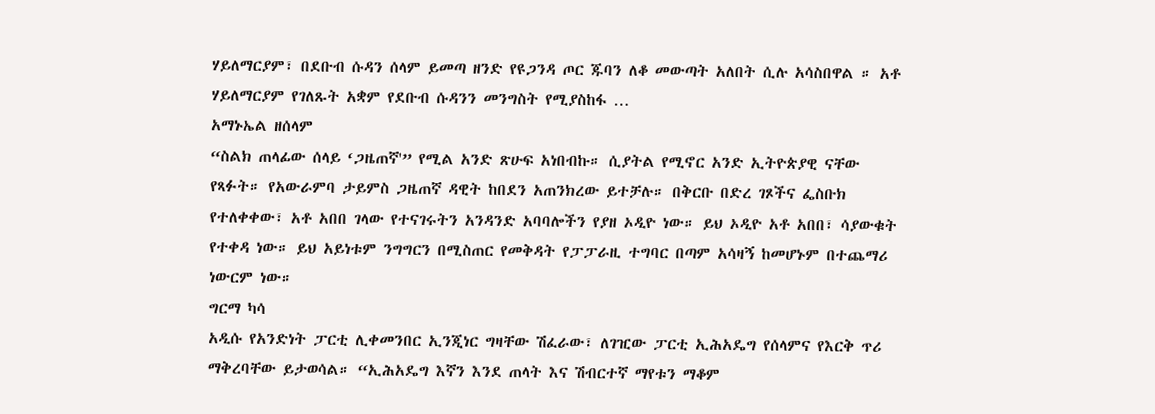ሃይለማርያም፣ በደቡብ ሱዳን ሰላም ይመጣ ዘንድ የዩጋንዳ ጦር ጁባን ለቆ መውጣት አለበት ሲሉ አሳስበዋል ። አቶ ሃይለማርያም የገለጹት አቋም የደቡብ ሱዳንን መንግስት የሚያስከፋ …
አማኑኤል ዘሰላም
“ስልክ ጠላፊው ሰላይ ‘ጋዜጠኛ'” የሚል አንድ ጽሁፍ አነበብኩ። ሲያትል የሚኖር አንድ ኢትዮጵያዊ ናቸው የጻፉት። የአውራምባ ታይምስ ጋዜጠኛ ዳዊት ከበደን አጠንክረው ይተቻሉ። በቅርቡ በድረ ገጾችና ፌስቡክ የተለቀቀው፣ አቶ አበበ ገላው የተናገሩትን አንዳንድ አባባሎችን የያዘ ኦዲዮ ነው። ይህ ኦዲዮ አቶ አበበ፣ ሳያውቁት የተቀዳ ነው። ይህ አይነቱም ንግግርን በሚስጠር የመቅዳት የፓፓራዚ ተግባር በጣም አሳዛኝ ከመሆኑም በተጨማሪ ነውርም ነው።
ግርማ ካሳ
አዲሱ የአንድነት ፓርቲ ሊቀመንበር ኢንጂነር ግዛቸው ሽፈራው፣ ለገዢው ፓርቲ ኢሕአዴግ የሰላምና የእርቅ ጥሪ ማቅረባቸው ይታወሳል። “ኢሕአዴግ እኛን እንደ ጠላት እና ሽብርተኛ ማየቱን ማቆም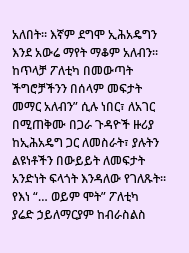አለበት። እኛም ደግሞ ኢሕአዴግን እንደ አውሬ ማየት ማቆም አለብን። ከጥላቻ ፖለቲካ በመውጣት ችግሮቻችንን በሰላም መፍታት መማር አለብን” ሲሉ ነበር፣ ለአገር በሚጠቅሙ በጋራ ጉዳዮች ዙሪያ ከኢሕአዴግ ጋር ለመስራት፣ ያሉትን ልዩነቶችን በውይይት ለመፍታት አንድነት ፍላጎት እንዳለው የገለጹት።
የእነ “… ወይም ሞት” ፖለቲካ
ያሬድ ኃይለማርያም ከብራስልስ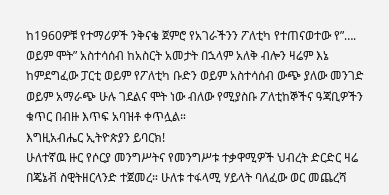ከ1960ዎቹ የተማሪዎች ንቅናቄ ጀምሮ የአገራችንን ፖለቲካ የተጠናወተው የ”…. ወይም ሞት” አስተሳሰብ ከአስርት አመታት በኋላም አለቅ ብሎን ዛሬም እኔ ከምደግፈው ፓርቲ ወይም የፖለቲካ ቡድን ወይም አስተሳሰብ ውጭ ያለው መንገድ ወይም አማራጭ ሁሉ ገደልና ሞት ነው ብለው የሚያስቡ ፖለቲከኞችና ዓጃቢዎችን ቁጥር በብዙ እጥፍ አባዝቶ ቀጥሏል።
እግዚአብሔር ኢትዮጵያን ይባርክ!
ሁለተኛዉ ዙር የሶርያ መንግሥትና የመንግሥቱ ተቃዋሚዎች ህብረት ድርድር ዛሬ በጄኔቭ ስዊትዘርላንድ ተጀመረ። ሁለቱ ተፋላሚ ሃይላት ባለፈው ወር መጨረሻ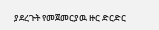ያደረጉት የመጀመርያዉ ዙር ድርድር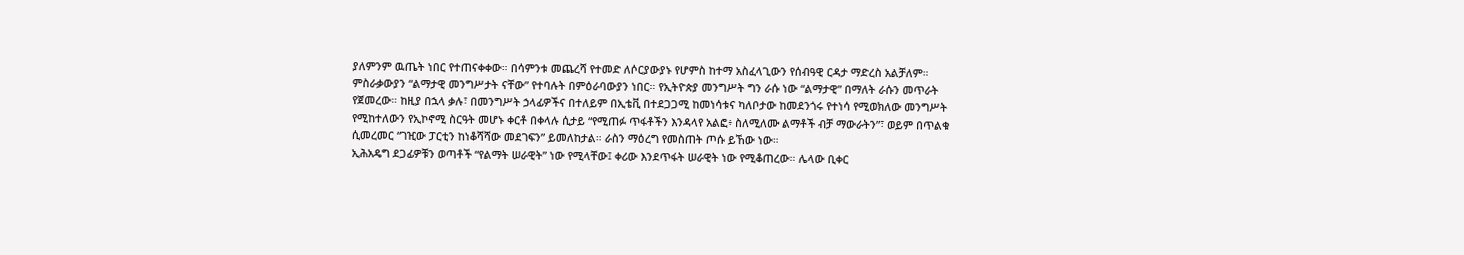ያለምንም ዉጤት ነበር የተጠናቀቀው። በሳምንቱ መጨረሻ የተመድ ለሶርያውያኑ የሆምስ ከተማ አስፈላጊውን የሰብዓዊ ርዳታ ማድረስ አልቻለም።
ምስራቃውያን “ልማታዊ መንግሥታት ናቸው” የተባሉት በምዕራባውያን ነበር። የኢትዮጵያ መንግሥት ግን ራሱ ነው “ልማታዊ” በማለት ራሱን መጥራት የጀመረው። ከዚያ በኋላ ቃሉ፣ በመንግሥት ኃላፊዎችና በተለይም በኢቴቪ በተደጋጋሚ ከመነሳቱና ካለቦታው ከመደንጎሩ የተነሳ የሚወክለው መንግሥት የሚከተለውን የኢኮኖሚ ስርዓት መሆኑ ቀርቶ በቀላሉ ሲታይ “የሚጠፉ ጥፋቶችን እንዳላየ አልፎ፥ ስለሚለሙ ልማቶች ብቻ ማውራትን”፣ ወይም በጥልቁ ሲመረመር “ገዢው ፓርቲን ከነቆሻሻው መደገፍን” ይመለከታል። ራስን ማዕረግ የመስጠት ጦሱ ይኸው ነው።
ኢሕአዴግ ደጋፊዎቹን ወጣቶች “የልማት ሠራዊት” ነው የሚላቸው፤ ቀሪው እንደጥፋት ሠራዊት ነው የሚቆጠረው። ሌላው ቢቀር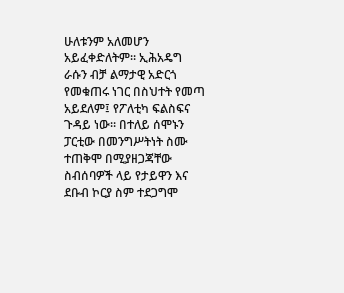ሁለቱንም አለመሆን አይፈቀድለትም። ኢሕአዴግ ራሱን ብቻ ልማታዊ አድርጎ የመቁጠሩ ነገር በስህተት የመጣ አይደለም፤ የፖለቲካ ፍልስፍና ጉዳይ ነው። በተለይ ሰሞኑን ፓርቲው በመንግሥትነት ስሙ ተጠቅሞ በሚያዘጋጃቸው ስብሰባዎች ላይ የታይዋን እና ደቡብ ኮርያ ስም ተደጋግሞ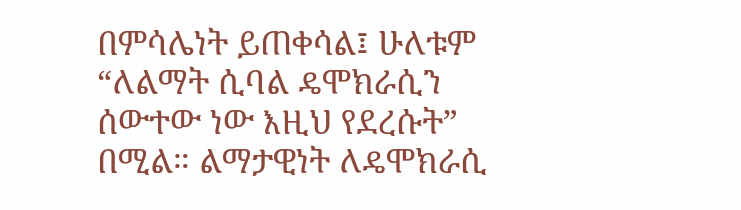በምሳሌነት ይጠቀሳል፤ ሁለቱም “ለልማት ሲባል ዴሞክራሲን ሰውተው ነው እዚህ የደረሱት” በሚል። ልማታዊነት ለዴሞክራሲ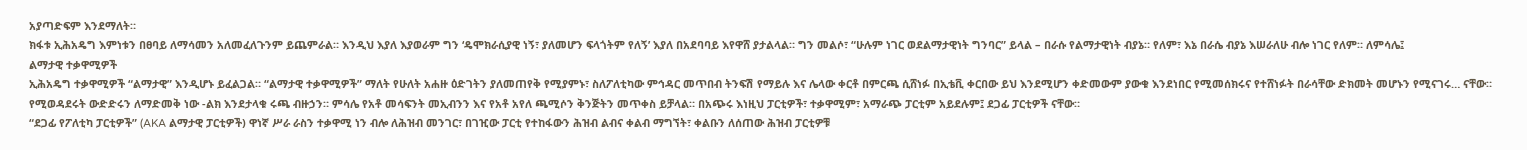አያጣድፍም እንደማለት።
ክፋቱ ኢሕአዴግ እምነቱን በፀባይ ለማሳመን አለመፈለጉንም ይጨምራል። እንዲህ እያለ እያወራም ግን ‘ዴሞክራሲያዊ ነኝ፣ ያለመሆን ፍላጎትም የለኝ’ እያለ በአደባባይ እየዋሸ ያታልላል። ግን መልሶ፣ “ሁሉም ነገር ወደልማታዊነት ግንባር” ይላል – በራሱ የልማታዊነት ብያኔ። የለም፣ እኔ በራሴ ብያኔ እሠራለሁ ብሎ ነገር የለም። ለምሳሌ፤
ልማታዊ ተቃዋሚዎች
ኢሕአዴግ ተቃዋሚዎች “ልማታዊ” እንዲሆኑ ይፈልጋል። “ልማታዊ ተቃዋሚዎች” ማለት የሁለት አሐዙ ዕድገትን ያለመጠየቅ የሚያምኑ፣ ስለፖለቲካው ምኅዳር መጥበብ ትንፍሽ የማይሉ እና ሌላው ቀርቶ በምርጫ ሲሸነፉ በኢቴቪ ቀርበው ይህ እንደሚሆን ቀድመውም ያውቁ እንደነበር የሚመሰክሩና የተሸነፉት በራሳቸው ድክመት መሆኑን የሚናገሩ… ናቸው። የሚወዳደሩት ውድድሩን ለማድመቅ ነው -ልክ እንደታላቁ ሩጫ ብዙኃን። ምሳሌ የአቶ መሳፍንት መኢብንን እና የአቶ አየለ ጫሚሶን ቅንጅትን መጥቀስ ይቻላል። በአጭሩ እነዚህ ፓርቲዎች፣ ተቃዋሚም፣ አማራጭ ፓርቲም አይደሉም፤ ደጋፊ ፓርቲዎች ናቸው።
“ደጋፊ የፖለቲካ ፓርቲዎች” (AKA ልማታዊ ፓርቲዎች) ዋነኛ ሥራ ራስን ተቃዋሚ ነን ብሎ ለሕዝብ መንገር፣ በገዢው ፓርቲ የተከፋውን ሕዝብ ልብና ቀልብ ማግኘት፣ ቀልቡን ለሰጠው ሕዝብ ፓርቲዎቹ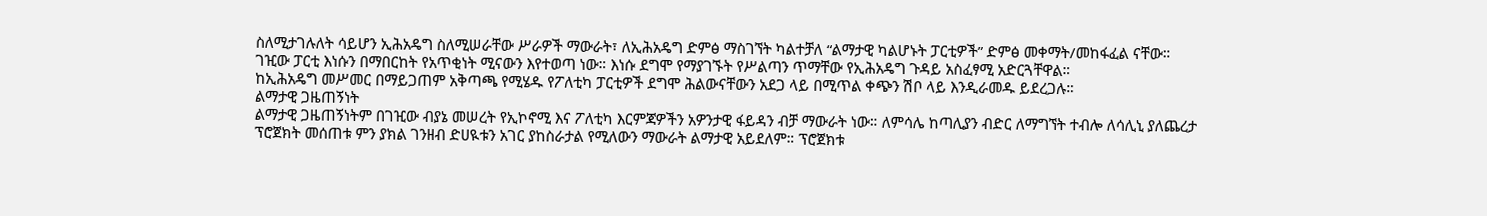ስለሚታገሉለት ሳይሆን ኢሕአዴግ ስለሚሠራቸው ሥራዎች ማውራት፣ ለኢሕአዴግ ድምፅ ማስገኘት ካልተቻለ “ልማታዊ ካልሆኑት ፓርቲዎች” ድምፅ መቀማት/መከፋፈል ናቸው።
ገዢው ፓርቲ እነሱን በማበርከት የአጥቂነት ሚናውን እየተወጣ ነው። እነሱ ደግሞ የማያገኙት የሥልጣን ጥማቸው የኢሕአዴግ ጉዳይ አስፈፃሚ አድርጓቸዋል።
ከኢሕአዴግ መሥመር በማይጋጠም አቅጣጫ የሚሄዱ የፖለቲካ ፓርቲዎች ደግሞ ሕልውናቸውን አደጋ ላይ በሚጥል ቀጭን ሽቦ ላይ እንዲራመዱ ይደረጋሉ።
ልማታዊ ጋዜጠኝነት
ልማታዊ ጋዜጠኝነትም በገዢው ብያኔ መሠረት የኢኮኖሚ እና ፖለቲካ እርምጃዎችን አዎንታዊ ፋይዳን ብቻ ማውራት ነው። ለምሳሌ ከጣሊያን ብድር ለማግኘት ተብሎ ለሳሊኒ ያለጨረታ ፕሮጀክት መሰጠቱ ምን ያክል ገንዘብ ድሀዪቱን አገር ያከስራታል የሚለውን ማውራት ልማታዊ አይደለም። ፕሮጀክቱ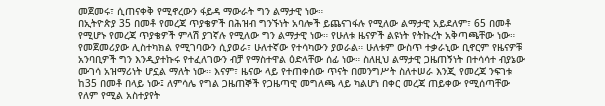መጀመሩ፣ ሲጠናቀቅ የሚኖረውን ፋይዳ ማውራት ግን ልማታዊ ነው።
በኢትዮጵያ 35 በመቶ የመረጃ ጥያቄዎች በሕዝብ ግንኙነት አባሎች ይጨናገፋሉ የሚለው ልማታዊ አይደለም፣ 65 በመቶ የሚሆኑ የመረጃ ጥያቄዎች ምላሽ ያገኛሉ የሚለው ግን ልማታዊ ነው። የሁለቱ ዜናዎች ልዩነት የትኩረት አቅጣጫቸው ነው። የመጀመሪያው ሊስተካክል የሚገባውን ሲያወራ፣ ሁለተኛው የተሳካውን ያወራል። ሁለቱም ውስጥ ተቃራኒው ቢኖርም የዜናዎቹ አንባቢዎች ግን እንዲያተኩሩ የተፈለገውን ብቻ የማስተዋል ዕድላቸው ሰፊ ነው። ስለዚህ ልማታዊ ጋዜጠኝነት በተሳሳተ ብያኔው ሙገሳ አዝማሪነት ሆኗል ማለት ነው። እናም፣ ዜናው ላይ የተጠቀሰው ጥናት በመንግሥት ስለተሠራ እንጂ የመረጃ ንፍገቱ ከ35 በመቶ በላይ ነው፤ ለምሳሌ የግል ጋዜጠኞች የጋዜጣዊ መግለጫ ላይ ካልሆነ በቀር መረጃ ጠይቀው የሚሰጣቸው የለም የሚል አስተያየት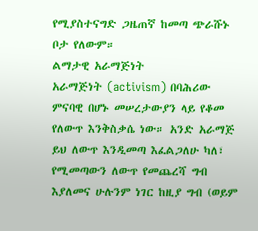የሚያስተናግድ ጋዜጠኛ ከመጣ ጭራሹኑ ቦታ የለውም።
ልማታዊ አራማጅነት
አራማጅነት (activism) በባሕሪው ምናባዊ በሆኑ መሠረታውያን ላይ የቆመ የለውጥ እንቅስቃሴ ነው። አንድ አራማጅ ይህ ለውጥ እንዲመጣ እፈልጋለሁ ካለ፣ የሚመጣውን ለውጥ የመጨረሻ ግብ እያለመና ሁሉንም ነገር ከዚያ ግብ (ወይም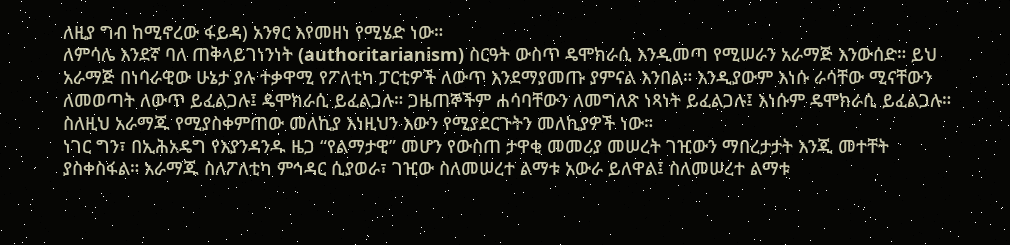ለዚያ ግብ ከሚኖረው ፋይዳ) አንፃር እየመዘነ የሚሄድ ነው።
ለምሳሌ እንደኛ ባለ ጠቅላይገነንነት (authoritarianism) ስርዓት ውስጥ ዴሞክራሲ እንዲመጣ የሚሠራን አራማጅ እንውሰድ። ይህ አራማጅ በነባራዊው ሁኔታ ያሉ ተቃዋሚ የፖለቲካ ፓርቲዎች ለውጥ እንደማያመጡ ያምናል እንበል። እንዲያውም እነሱ ራሳቸው ሚናቸውን ለመወጣት ለውጥ ይፈልጋሉ፤ ዴሞክራሲ ይፈልጋሉ። ጋዜጠኞችም ሐሳባቸውን ለመግለጽ ነጻነት ይፈልጋሉ፤ እነሱም ዴሞክራሲ ይፈልጋሉ። ስለዚህ አራማጁ የሚያስቀምጠው መለኪያ እነዚህን እውን የሚያደርጉትን መለኪያዎች ነው።
ነገር ግን፣ በኢሕአዴግ የእያንዳንዱ ዜጋ “የልማታዊ” መሆን የውስጠ ታዋቂ መመሪያ መሠረት ገዢውን ማበረታታት እንጂ መተቸት ያስቀስፋል። አራማጁ ስለፖለቲካ ምኅዳር ሲያወራ፣ ገዢው ስለመሠረተ ልማቱ አውራ ይለዋል፤ ስለመሠረተ ልማቱ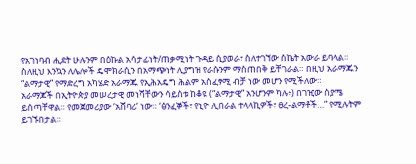የአገነባብ ሒደት ሁሉንም በዕኩል አሳታፊነት/ጠቃሚነት ጉዳይ ሲያወራ፣ ስለተገኘው ስኬት አውራ ይባላል። ስለዚህ እንኳን ለሌሎች ዴሞክራሲን በአማጭነት ሊያግዝ የራሱንም ማስጠበቅ ይቸገራል። በዚህ አራማጁን “ልማታዊ” የማድረግ አካሄድ አራማጁ የኢሕአዴግ ሕልም አስፈፃሚ ብቻ ነው መሆን የሚችለው።
አራማጆች በኢትዮጵያ መሠረታዊ መነሻቸውን ሳይስቱ ከቆዩ (“ልማታዊ” አንሆንም ካሉ፥) በገዢው ስያሜ ይሰጣቸዋል። የመጀመሪያው ‘አሸባሪ’ ነው። ‘ፅንፈኞች፣ የኒዮ ሊበራል ተላላኪዎች፣ ፀረ-ልማቶች…” የሚሉትም ይገኙበታል።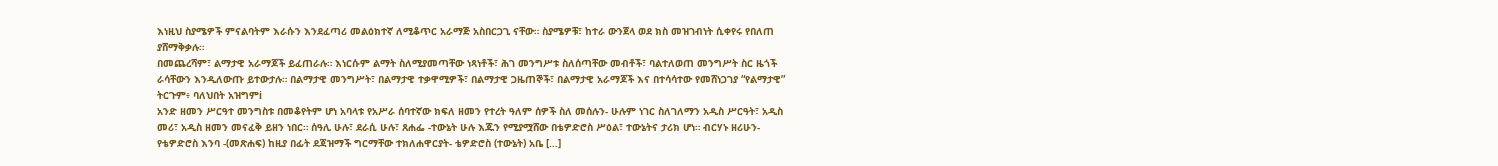እነዚህ ስያሜዎች ምናልባትም እራሱን እንደፈጣሪ መልዕክተኛ ለሚቆጥር አራማጅ አስበርጋጊ ናቸው። ስያሜዎቹ፣ ከተራ ውንጀላ ወደ ክስ መዝገብነት ሲቀየሩ የበለጠ ያሸማቅቃሉ።
በመጨረሻም፣ ልማታዊ አራማጆች ይፈጠራሉ። እነርሱም ልማት ስለሚያመጣቸው ነጻነቶች፣ ሕገ መንግሥቱ ስለሰጣቸው መብቶች፣ ባልተለወጠ መንግሥት ስር ዜጎች ራሳቸውን እንዲለውጡ ይተውታሉ። በልማታዊ መንግሥት፣ በልማታዊ ተቃዋሚዎች፣ በልማታዊ ጋዜጠኞች፣ በልማታዊ አራማጆች እና በተሳሳተው የመሸነጋገያ “የልማታዊ” ትርጉም፥ ባለህበት አዝግምi
አንድ ዘመን ሥርዓተ መንግስቱ በመቆየትም ሆነ አባላቱ የአሥራ ሰባተኛው ክፍለ ዘመን የተረት ዓለም ሰዎች ስለ መሰሉን- ሁሉም ነገር ስለገለማን አዲስ ሥርዓት፣ አዲስ መሪ፣ አዲስ ዘመን መናፈቅ ይዘን ነበር። ሰዓሊ ሁሉ፣ ደራሲ ሁሉ፣ ጸሐፌ -ተውኔት ሁሉ እጁን የሚያሟሸው በቴዎድሮስ ሥዕል፣ ተውኔትና ታሪክ ሆነ። ብርሃኑ ዘሪሁን- የቴዎድሮስ እንባ -(መጽሐፍ) ከዚያ በፊት ደጃዝማች ግርማቸው ተክለሐዋርያት- ቴዎድሮስ (ተውኔት) አቤ […]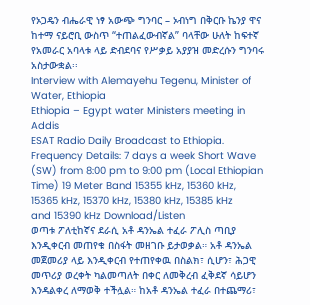የኦጋዴን ብሔራዊ ነፃ አውጭ ግንባር – ኦብነግ በቅርቡ ኬንያ ዋና ከተማ ናይሮቢ ውስጥ “ተጠልፈውብኛል” ባላቸው ሁለት ከፍተኛ የአመራር አባላቱ ላይ ድብደባና የሥቃይ አያያዝ መድረሱን ግንባሩ አስታውቋል፡፡
Interview with Alemayehu Tegenu, Minister of Water, Ethiopia
Ethiopia – Egypt water Ministers meeting in Addis
ESAT Radio Daily Broadcast to Ethiopia. Frequency Details: 7 days a week Short Wave (SW) from 8:00 pm to 9:00 pm (Local Ethiopian Time) 19 Meter Band 15355 kHz, 15360 kHz, 15365 kHz, 15370 kHz, 15380 kHz, 15385 kHz and 15390 kHz Download/Listen
ወጣቱ ፖለቲከኛና ደራሲ አቶ ዳንኤል ተፈራ ፖሊስ ጣቢያ እንዲቀርብ መጠየቁ በስፋት መዘገቡ ይታወቃል። አቶ ዳንኤል መጀመሪያ ላይ እንዲቀርብ የተጠየቀዉ በስልክ፣ ሲሆን፣ ሕጋዊ መጥሪያ ወረቀት ካልመጣለት በቀር ለመቅረብ ፈቅደኛ ሳይሆን እንዳልቀረ ለማወቅ ተችሏል። ከአቶ ዳንኤል ተፈራ በተጨማሪ፣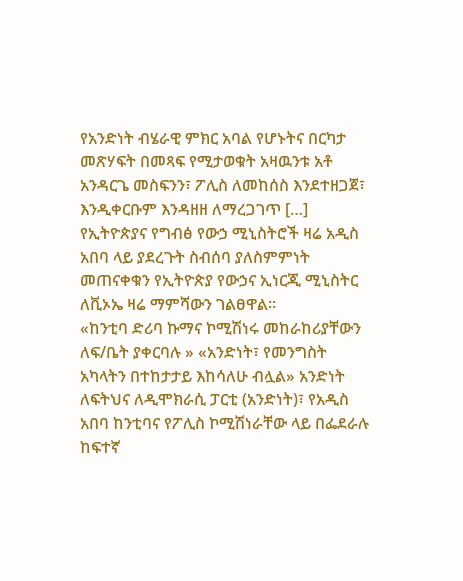የአንድነት ብሄራዊ ምክር አባል የሆኑትና በርካታ መጽሃፍት በመጻፍ የሚታወቁት አዛዉንቱ አቶ አንዳርጌ መስፍንን፣ ፖሊስ ለመከሰስ እንደተዘጋጀ፣ እንዲቀርቡም እንዳዘዘ ለማረጋገጥ […]
የኢትዮጵያና የግብፅ የውኃ ሚኒስትሮች ዛሬ አዲስ አበባ ላይ ያደረጉት ስብሰባ ያለስምምነት መጠናቀቁን የኢትዮጵያ የውኃና ኢነርጂ ሚኒስትር ለቪኦኤ ዛሬ ማምሻውን ገልፀዋል፡፡
«ከንቲባ ድሪባ ኩማና ኮሚሽነሩ መከራከሪያቸውን ለፍ/ቤት ያቀርባሉ » «አንድነት፣ የመንግስት አካላትን በተከታታይ እከሳለሁ ብሏል» አንድነት ለፍትህና ለዲሞክራሲ ፓርቲ (አንድነት)፣ የአዲስ አበባ ከንቲባና የፖሊስ ኮሚሽነራቸው ላይ በፌደራሉ ከፍተኛ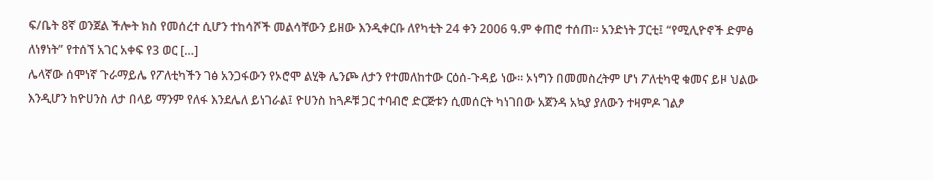ፍ/ቤት 8ኛ ወንጀል ችሎት ክስ የመሰረተ ሲሆን ተከሳሾች መልሳቸውን ይዘው እንዲቀርቡ ለየካቲት 24 ቀን 2006 ዓ.ም ቀጠሮ ተሰጠ፡፡ አንድነት ፓርቲ፤ “የሚሊዮኖች ድምፅ ለነፃነት” የተሰኘ አገር አቀፍ የ3 ወር […]
ሌላኛው ሰሞነኛ ጉራማይሌ የፖለቲካችን ገፅ አንጋፋውን የኦሮሞ ልሂቅ ሌንጮ ለታን የተመለከተው ርዕሰ-ጉዳይ ነው፡፡ ኦነግን በመመስረትም ሆነ ፖለቲካዊ ቁመና ይዞ ህልው እንዲሆን ከዮሀንስ ለታ በላይ ማንም የለፋ እንደሌለ ይነገራል፤ ዮሀንስ ከጓዶቹ ጋር ተባብሮ ድርጅቱን ሲመሰርት ካነገበው አጀንዳ አኳያ ያለውን ተዛምዶ ገልፆ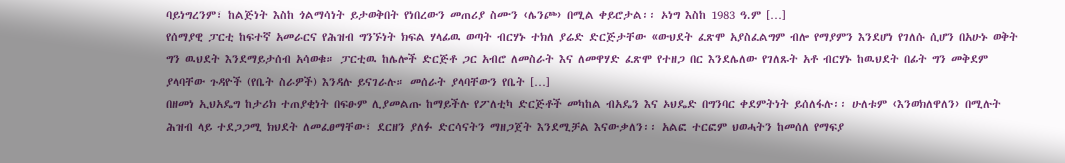ባይነግረንም፣ ከልጅነት እስከ ጎልማሳነት ይታወቅበት የነበረውን መጠሪያ ስሙን ‹ሌንጮ› በሚል ቀይሮታል፡፡ ኦነግ እስከ 1983 ዓ.ም […]
የሰማያዊ ፓርቲ ከፍተኛ አመራርና የሕዝብ ግንኙነት ክፍል ሃላፊዉ ወጣት ብርሃኑ ተክለ ያሬድ ድርጅታቸው «ውህደት ፈጽሞ አያስፈልግም ብሎ የማያምን እንደሆነ የገለሱ ሲሆን በአሁኑ ወቅት ግን ዉህደት እንደማይታሰብ አሳወቁ። ፓርቲዉ ከሌሎች ድርጅቶ ጋር አብሮ ለመስራት እና ለመዋሃድ ፈጽሞ የተዘጋ በር እንደሌለው የገለጹት አቶ ብርሃኑ ከዉህደት በፊት ግን መቅደም ያላባቸው ጉዳዮች (የቤት ስራዎች) እንዳሉ ይናገራሉ። መሰራት ያላባቸውን የቤት […]
በዘመነ ኢህአዴግ ከታሪክ ተጠያቂነት በፍፁም ሊያመልጡ ከማይችሉ የፖለቲካ ድርጅቶች መካከል ብአዴን እና ኦህዴድ በግንባር ቀደምትነት ይሰለፋሉ፡፡ ሁለቱም ‹እንወክለዋለን› በሚሉት ሕዝብ ላይ ተደጋጋሚ ክህደት ለመፈፀማቸው፣ ደርዘን ያለፉ ድርሳናትን ማዘጋጀት እንደሚቻል እናውቃለን፡፡ አልፎ ተርፎም ህወሓትን ከመሰለ የማፍያ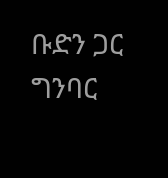ቡድን ጋር ግንባር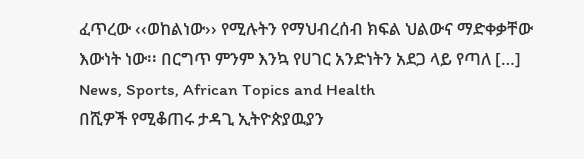ፈጥረው ‹‹ወከልነው›› የሚሉትን የማህብረሰብ ክፍል ህልውና ማድቀቃቸው እውነት ነው፡፡ በርግጥ ምንም እንኳ የሀገር አንድነትን አደጋ ላይ የጣለ […]
News, Sports, African Topics and Health
በሺዎች የሚቆጠሩ ታዳጊ ኢትዮጵያዉያን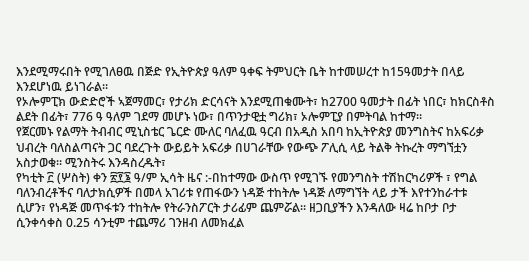እንደሚማሩበት የሚገለፀዉ በጅድ የኢትዮጵያ ዓለም ዓቀፍ ትምህርት ቤት ከተመሠረተ ከ15ዓመታት በላይ እንደሆነዉ ይነገራል።
የኦሎምፒክ ውድድሮች ኣጀማመር፣ የታሪክ ድርሳናት እንደሚጠቁሙት፣ ከ2700 ዓመታት በፊት ነበር፣ ከክርስቶስ ልደት በፊት፣ 776 ዓ ዓለም ገደማ መሆኑ ነው፣ በጥንታዊቷ ግሪክ፣ ኦሎምፒያ በምትባል ከተማ።
የጀርመኑ የልማት ትብብር ሚኒስቴር ጌርድ ሙለር ባለፈዉ ዓርብ በአዲስ አበባ ከኢትዮጵያ መንግስትና ከአፍሪቃ ህብረት ባለስልጣናት ጋር ባደረጉት ውይይት አፍሪቃ በሀገራቸው የውጭ ፖሊሲ ላይ ትልቅ ትኩረት ማግኘቷን አስታወቁ። ሚንስትሩ እንዳስረዱት፣
የካቲት ፫ (ሦስት) ቀን ፳፻፮ ዓ/ም ኢሳት ዜና :-በከተማው ውስጥ የሚገኙ የመንግስት ተሽከርካሪዎች ፣ የግል ባለንብረቶችና ባለታክሲዎች በመላ አገሪቱ የጠፋውን ነዳጅ ተከትሎ ነዳጅ ለማግኘት ላይ ታች እየተንከራተቱ ሲሆን፣ የነዳጅ መጥፋቱን ተከትሎ የትራንስፖርት ታሪፊም ጨምሯል። ዘጋቢያችን እንዳለው ዛሬ ከቦታ ቦታ ሲንቀሳቀስ 0.25 ሳንቲም ተጨማሪ ገንዘብ ለመክፈል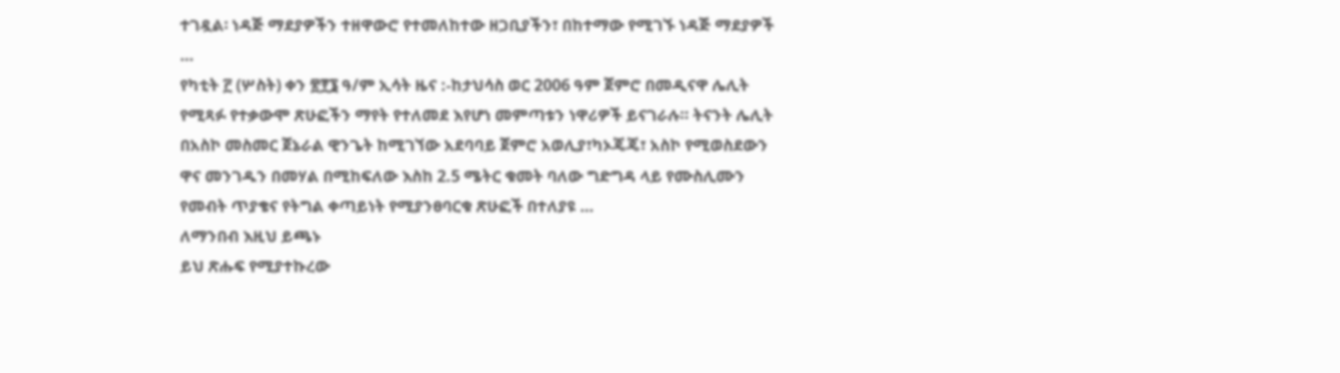ተገዷል፡ ነዳጅ ማደያዎችን ተዘዋውሮ የተመለከተው ዘጋቢያችን፣ በከተማው የሚገኙ ነዳጅ ማደያዎች …
የካቲት ፫ (ሦስት) ቀን ፳፻፮ ዓ/ም ኢሳት ዜና :-ከታህሳስ ወር 2006 ዓም ጀምሮ በመዲናዋ ሌሊት የሚጻፉ የተቃውሞ ጽሁፎችን ማየት የተለመደ እየሆነ መምጣቱን ነዋሪዎች ይናገራሉ። ትናንት ሌሊት በአስኮ መስመር ጀኔራል ዊንጌት ከሚገኘው አደባባይ ጀምሮ አወሊያ፣ካኦጄጄ፣ አስኮ የሚወስደውን ዋና መንገዱን በመሃል በሚከፍለው እስከ 2.5 ሜትር ቁመት ባለው ግድግዳ ላይ የሙስሊሙን የመብት ጥያቄና የትግል ቀጣይነት የሚያንፀባርቁ ጽሁፎች በተለያዩ …
ለማንበብ እዚህ ይጫኑ
ይህ ጽሑፍ የሚያተኩረው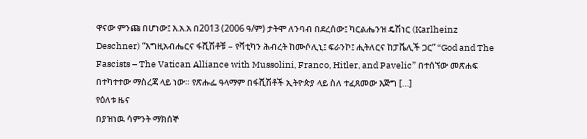ዋናው ምንጩ በሆነው፤ እ.አ.አ በ2013 (2006 ዓ/ም) ታትሞ ለንባብ በደረሰው፤ ካርልሔንዝ ዴሽነር (Karlheinz Deschner) “እግዚአብሔርና ፋሺሽቶቹ – የቫቲካን ሕብረት ከሙሶሊኒ፤ ፍራንኮ፤ ሒትለርና ከፓቬሊች ጋር” “God and The Fascists – The Vatican Alliance with Mussolini, Franco, Hitler, and Pavelic” በተሰኘው መጽሐፍ በተካተተው ማስረጃ ላይ ነው። የጽሑፌ ዓላማም በፋሺሽቶች ኢትዮጵያ ላይ ስለ ተፈጸመው እጅግ […]
የዕለቱ ዜና
በያዝነዉ ሳምንት ማክሰኞ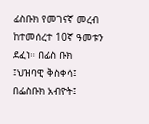ፊስቡክ የመገናኛ መረብ ከተመሰረተ 10ኛ ዓመቱን ደፈነ። በፊስ ቡክ ፤ህዝባዊ ቅስቀሳ፤ በፌስቡክ አብዮት፤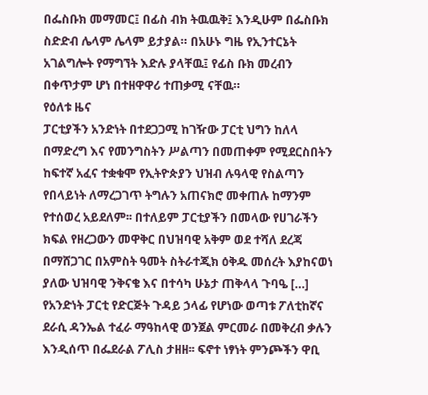በፌስቡክ መማመር፤ በፊስ ብክ ትዉዉቅ፤ እንዲሁም በፌስቡክ ስድድብ ሌላም ሌላም ይታያል። በአሁኑ ግዜ የኢንተርኔት አገልግሎት የማግኘት እድሉ ያላቸዉ፤ የፊስ ቡክ መረብን በቀጥታም ሆነ በተዘዋዋሪ ተጠቃሚ ናቸዉ።
የዕለቱ ዜና
ፓርቲያችን አንድነት በተደጋጋሚ ከገዥው ፓርቲ ህግን ከለላ በማድረግ እና የመንግስትን ሥልጣን በመጠቀም የሚደርስበትን ከፍተኛ አፈና ተቋቁሞ የኢትዮጵያን ህዝብ ሉዓላዊ የስልጣን የበላይነት ለማረጋገጥ ትግሉን አጠናክሮ መቀጠሉ ከማንም የተሰወረ አይደለም፡፡ በተለይም ፓርቲያችን በመላው የሀገራችን ክፍል የዘረጋውን መዋቅር በህዝባዊ አቅም ወደ ተሻለ ደረጃ በማሸጋገር በአምስት ዓመት ስትራተጂክ ዕቅዱ መሰረት እያከናወነ ያለው ህዝባዊ ንቅናቄ እና በተሳካ ሁኔታ ጠቅላላ ጉባዔ […]
የአንድነት ፓርቲ የድርጅት ጉዳይ ኃላፊ የሆነው ወጣቱ ፖለቲከኛና ደራሲ ዳንኤል ተፈራ ማዓከላዊ ወንጀል ምርመራ በመቅረብ ቃሉን እንዲሰጥ በፌደራል ፖሊስ ታዘዘ፡፡ ፍኖተ ነፃነት ምንጮችን ዋቢ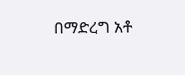በማድረግ አቶ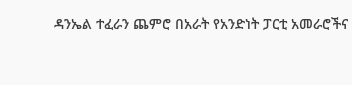ዳንኤል ተፈራን ጨምሮ በአራት የአንድነት ፓርቲ አመራሮችና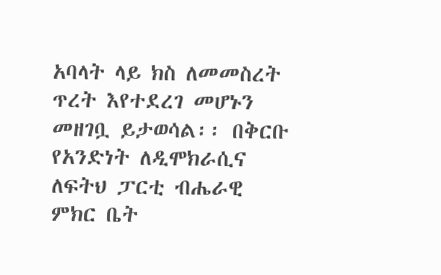አባላት ላይ ክስ ለመመስረት ጥረት እየተደረገ መሆኑን መዘገቧ ይታወሳል፡፡ በቅርቡ የአንድነት ለዲሞክራሲና ለፍትህ ፓርቲ ብሔራዊ ምክር ቤት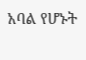አባል የሆኑት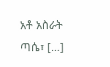አቶ አስራት ጣሴ፣ […]